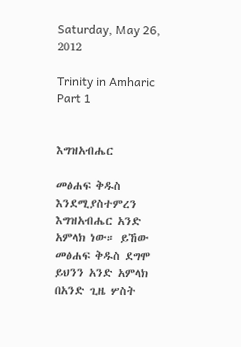Saturday, May 26, 2012

Trinity in Amharic Part 1


እግዝአብሔር

መፅሐፍ ቅዱስ እንደሚያስተምረን እግዝአብሔር አንድ አምላክ ነው። ይኸው መፅሐፍ ቅዱስ ደግሞ ይህንን አንድ አምላክ በአንድ ጊዜ ሦስት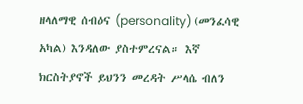ዘላለማዊ ሰብዕና (personality) (መንፈሳዊ አካል) እንዳለው ያስተምረናል። እኛ ክርስትያኖች ይህንን መረዳት ሥላሴ ብለን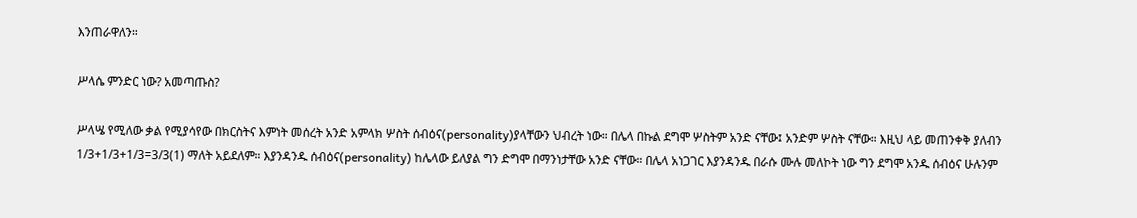እንጠራዋለን።

ሥላሴ ምንድር ነው? አመጣጡስ?

ሥላሤ የሚለው ቃል የሚያሳየው በክርስትና እምነት መሰረት አንድ አምላክ ሦስት ሰብዕና(personality)ያላቸውን ህብረት ነው። በሌላ በኩል ደግሞ ሦስትም አንድ ናቸው፤ አንድም ሦስት ናቸው። እዚህ ላይ መጠንቀቅ ያለብን 1/3+1/3+1/3=3/3(1) ማለት አይደለም። እያንዳንዱ ሰብዕና(personality) ከሌላው ይለያል ግን ድግሞ በማንነታቸው አንድ ናቸው። በሌላ አነጋገር እያንዳንዱ በራሱ ሙሉ መለኮት ነው ግን ደግሞ አንዱ ሰብዕና ሁሉንም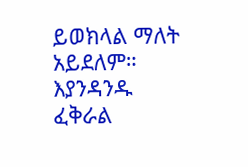ይወክላል ማለት አይደለም። እያንዳንዱ ፈቅራል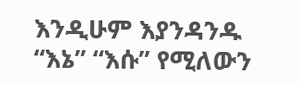እንዲሁም እያንዳንዱ “እኔ” “እሱ” የሚለውን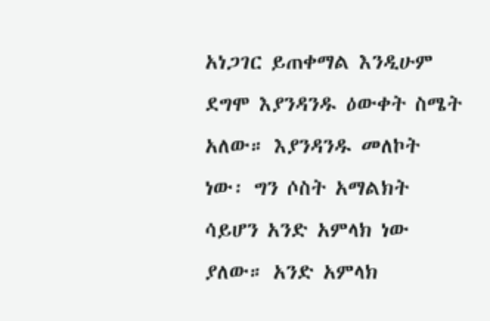አነጋገር ይጠቀማል እንዲሁም ደግሞ እያንዳንዱ ዕውቀት ስሜት አለው። እያንዳንዱ መለኮት ነው፡ ግን ሶስት አማልክት ሳይሆን አንድ አምላክ ነው ያለው። አንድ አምላክ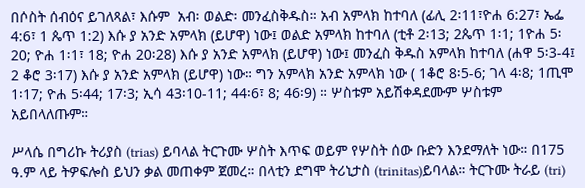በሶስት ሰብዕና ይገለጻል፣ እሱም  አብ፡ ወልድ፡ መንፈስቅዱስ። አብ አምላክ ከተባለ (ፊሊ 2፡11፣ዮሐ 6:27፣ ኤፌ 4:6፣ 1 ጴጥ 1:2) እሱ ያ አንድ አምላክ (ይሆዋ) ነው፤ ወልድ አምላክ ከተባለ (ቲቶ 2፡13; 2ጴጥ 1፡1; 1ዮሐ 5፡20; ዮሐ 1፡1፣ 18; ዮሐ 20፡28) እሱ ያ አንድ አምላክ (ይሆዋ) ነው፤ መንፈስ ቅዱስ አምላክ ከተባለ (ሐዋ 5፡3-4፤ 2 ቆሮ 3፡17) እሱ ያ አንድ አምላክ (ይሆዋ) ነው። ግን አምላክ አንድ አምላክ ነው ( 1ቆሮ 8፡5-6; ገላ 4፡8; 1ጢሞ 1፡17; ዮሐ 5፡44; 17፡3; ኢሳ 43፡10-11; 44፡6፣ 8; 46፡9) ። ሦስቱም አይሽቀዳደሙም ሦስቱም አይበላለጡም።

ሥላሴ በግሪኩ ትሪያስ (trias) ይባላል ትርጉሙ ሦስት እጥፍ ወይም የሦስት ሰው ቡድን እንደማለት ነው። በ175 ዓ.ም ላይ ትዎፍሎስ ይህን ቃል መጠቀም ጀመረ። በላቲን ደግሞ ትሪኒታስ (trinitas)ይባላል። ትርጉሙ ትራይ (tri)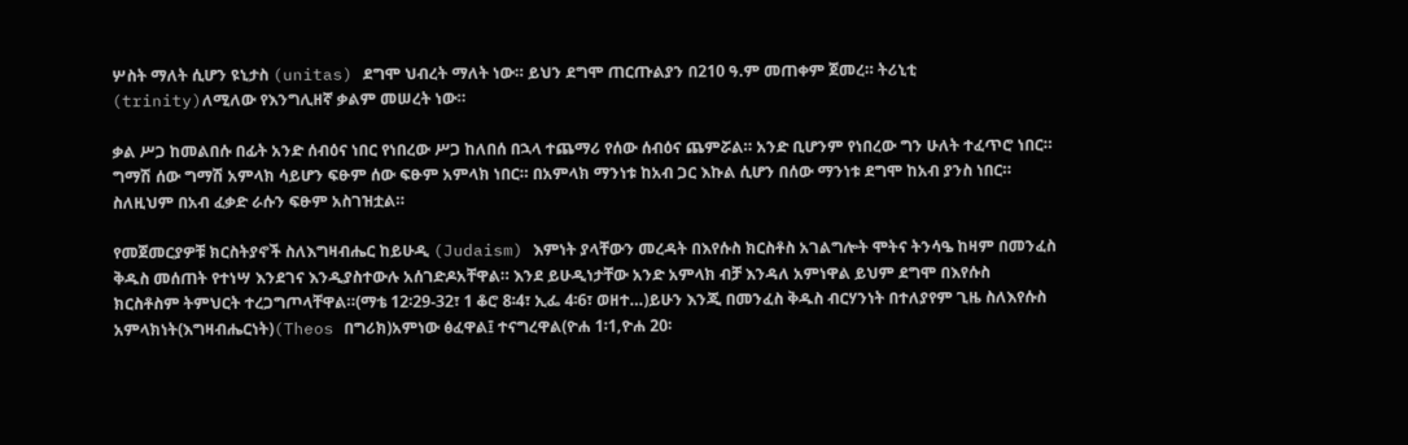ሦስት ማለት ሲሆን ዩኒታስ (unitas) ደግሞ ህብረት ማለት ነው። ይህን ደግሞ ጠርጡልያን በ210 ዓ.ም መጠቀም ጀመረ። ትሪኒቲ (trinity)ለሚለው የእንግሊዘኛ ቃልም መሠረት ነው።

ቃል ሥጋ ከመልበሱ በፊት አንድ ሰብዕና ነበር የነበረው ሥጋ ከለበሰ በኋላ ተጨማሪ የሰው ሰብዕና ጨምሯል። አንድ ቢሆንም የነበረው ግን ሁለት ተፈጥሮ ነበር። ግማሽ ሰው ግማሽ አምላክ ሳይሆን ፍፁም ሰው ፍፁም አምላክ ነበር። በአምላክ ማንነቱ ከአብ ጋር እኩል ሲሆን በሰው ማንነቱ ደግሞ ከአብ ያንስ ነበር። ስለዚህም በአብ ፈቃድ ራሱን ፍፁም አስገዝቷል።

የመጀመርያዎቹ ክርስትያኖች ስለእግዛብሔር ከይሁዲ (Judaism) እምነት ያላቸውን መረዳት በእየሱስ ክርስቶስ አገልግሎት ሞትና ትንሳዔ ከዛም በመንፈስ ቅዱስ መሰጠት የተነሣ እንደገና እንዲያስተውሉ አሰገድዶአቸዋል። እንደ ይሁዲነታቸው አንድ አምላክ ብቻ እንዳለ አምነዋል ይህም ደግሞ በእየሱስ ክርስቶስም ትምህርት ተረጋግጦላቸዋል።(ማቴ 12፡29-32፣ 1 ቆሮ 8፡4፣ ኢፌ 4፡6፣ ወዘተ…)ይሁን እንጂ በመንፈስ ቅዱስ ብርሃንነት በተለያየም ጊዜ ስለእየሱስ አምላክነት(እግዛብሔርነት)(Theos በግሪክ)አምነው ፅፈዋል፤ ተናግረዋል(ዮሐ 1፡1,ዮሐ 20፡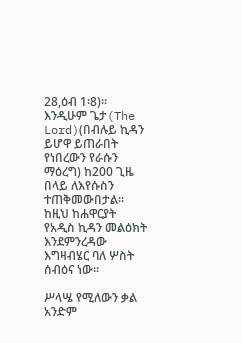28,ዕብ 1፡8)። እንዲሁም ጌታ(The Lord)(በብሉይ ኪዳን ይሆዋ ይጠራበት የነበረውን የራሱን ማዕረግ) ከ200 ጊዜ በላይ ለእየሱስን ተጠቅመውበታል። ከዚህ ከሐዋርያት የአዲስ ኪዳን መልዕክት እንደምንረዳው እግዛብሄር ባለ ሦስት ሰብዕና ነው።

ሥላሤ የሚለውን ቃል አንድም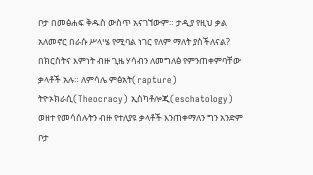ቦታ በመፅሐፍ ቅዱስ ውስጥ አናገኘውም። ታዲያ የዚህ ቃል አለመኖር በራሱ ሥላሤ የሚባል ነገር የለም ማለት ያስችለናል? በክርስትና እምነት ብዙ ጊዜ ሃሳብን ለመግለፅ የምንጠቀምባቸው ቃላቶች አሉ። ለምሳሌ ምፅአት(rapture) ትዮኦክራሲ(Theocracy) ኢስካቶሎጂ(eschatology) ወዘተ የመሳሰሉትን ብዙ የተለያዩ ቃላቶች እንጠቀማለን ግን አንድም ቦታ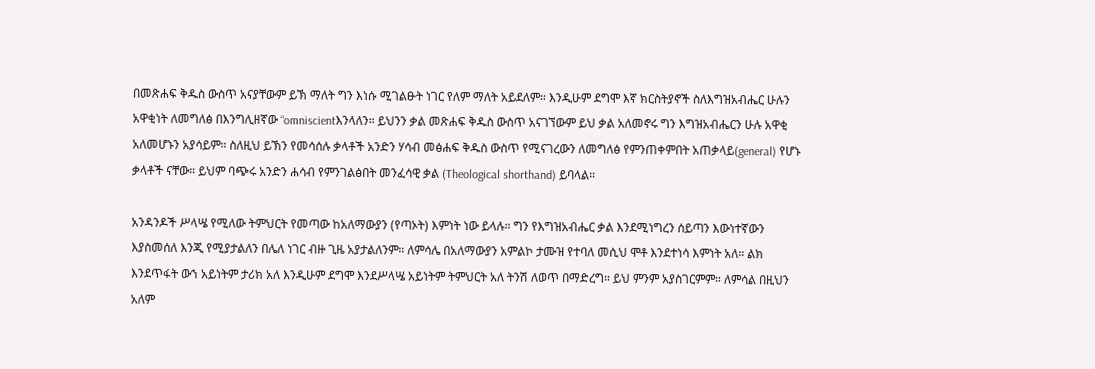በመጽሐፍ ቅዱስ ውስጥ አናያቸውም ይኽ ማለት ግን እነሱ ሚገልፁት ነገር የለም ማለት አይደለም። እንዲሁም ደግሞ እኛ ክርስትያኖች ስለእግዝአብሔር ሁሉን አዋቂነት ለመግለፅ በእንግሊዘኛው “omniscientእንላለን። ይህንን ቃል መጽሐፍ ቅዱስ ውስጥ አናገኘውም ይህ ቃል አለመኖሩ ግን እግዝአብሔርን ሁሉ አዋቂ አለመሆኑን አያሳይም። ስለዚህ ይኽን የመሳሰሉ ቃላቶች አንድን ሃሳብ መፅሐፍ ቅዱስ ውስጥ የሚናገረውን ለመግለፅ የምንጠቀምበት አጠቃላይ(general) የሆኑ ቃላቶች ናቸው። ይህም ባጭሩ አንድን ሐሳብ የምንገልፅበት መንፈሳዊ ቃል (Theological shorthand) ይባላል።

አንዳንዶች ሥላሤ የሚለው ትምህርት የመጣው ከአለማውያን (የጣኦት) እምነት ነው ይላሉ። ግን የእግዝአብሔር ቃል እንደሚነግረን ሰይጣን እውነተኛውን እያስመሰለ እንጂ የሚያታልለን በሌለ ነገር ብዙ ጊዜ አያታልለንም። ለምሳሌ በአለማውያን አምልኮ ታሙዝ የተባለ መሲህ ሞቶ እንደተነሳ እምነት አለ። ልክ እንደጥፋት ውኀ አይነትም ታሪክ አለ እንዲሁም ደግሞ እንደሥላሤ አይነትም ትምህርት አለ ትንሽ ለወጥ በማድረግ። ይህ ምንም አያስገርምም። ለምሳል በዚህን አለም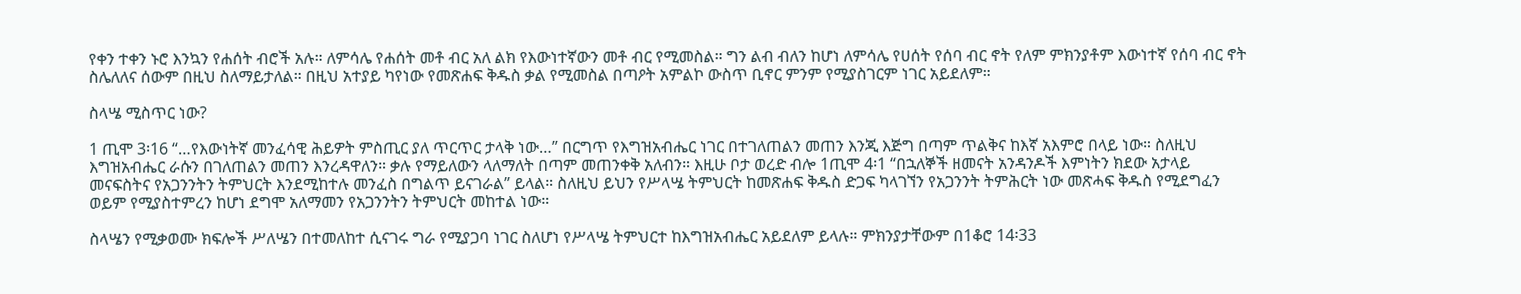የቀን ተቀን ኑሮ እንኳን የሐሰት ብሮች አሉ። ለምሳሌ የሐሰት መቶ ብር አለ ልክ የእውነተኛውን መቶ ብር የሚመስል። ግን ልብ ብለን ከሆነ ለምሳሌ የሀሰት የሰባ ብር ኖት የለም ምክንያቶም እውነተኛ የሰባ ብር ኖት ስሌለለና ሰውም በዚህ ስለማይታለል። በዚህ አተያይ ካየነው የመጽሐፍ ቅዱስ ቃል የሚመስል በጣዖት አምልኮ ውስጥ ቢኖር ምንም የሚያስገርም ነገር አይደለም።

ስላሤ ሚስጥር ነው?

1 ጢሞ 3፡16 “…የእውነትኛ መንፈሳዊ ሕይዎት ምስጢር ያለ ጥርጥር ታላቅ ነው…” በርግጥ የእግዝአብሔር ነገር በተገለጠልን መጠን እንጂ እጅግ በጣም ጥልቅና ከእኛ አእምሮ በላይ ነው። ስለዚህ እግዝአብሔር ራሱን በገለጠልን መጠን እንረዳዋለን። ቃሉ የማይለውን ላለማለት በጣም መጠንቀቅ አለብን። እዚሁ ቦታ ወረድ ብሎ 1ጢሞ 4፡1 “በኋለኞች ዘመናት አንዳንዶች እምነትን ክደው አታላይ መናፍስትና የአጋንንትን ትምህርት እንደሚከተሉ መንፈስ በግልጥ ይናገራል” ይላል። ስለዚህ ይህን የሥላሤ ትምህርት ከመጽሐፍ ቅዱስ ድጋፍ ካላገኘን የአጋንንት ትምሕርት ነው መጽሓፍ ቅዱስ የሚደግፈን ወይም የሚያስተምረን ከሆነ ደግሞ አለማመን የአጋንንትን ትምህርት መከተል ነው።

ስላሤን የሚቃወሙ ክፍሎች ሥለሤን በተመለከተ ሲናገሩ ግራ የሚያጋባ ነገር ስለሆነ የሥላሤ ትምህርተ ከእግዝአብሔር አይደለም ይላሉ። ምክንያታቸውም በ1ቆሮ 14፡33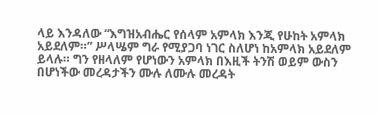ላይ እንዳለው “እግዝአብሔር የሰላም አምላክ እንጂ የሁከት አምላክ አይደለም።” ሥላሤም ግራ የሚያጋባ ነገር ስለሆነ ከአምላክ አይደለም ይላሉ። ግን የዘላለም የሆነውን አምላክ በእዚች ትንሽ ወይም ውስን በሆነችው መረዳታችን ሙሉ ለሙሉ መረዳት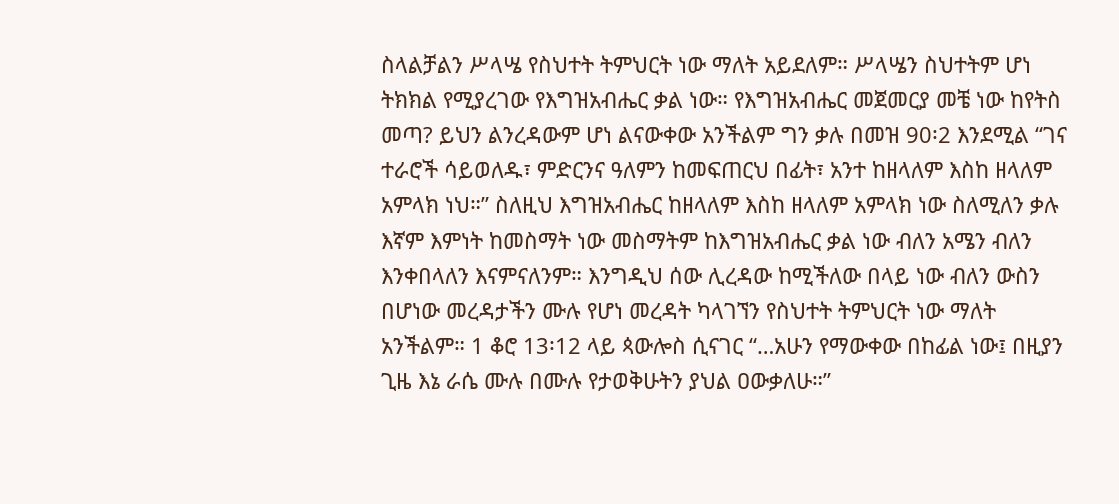ስላልቻልን ሥላሤ የስህተት ትምህርት ነው ማለት አይደለም። ሥላሤን ስህተትም ሆነ ትክክል የሚያረገው የእግዝአብሔር ቃል ነው። የእግዝአብሔር መጀመርያ መቼ ነው ከየትስ መጣ? ይህን ልንረዳውም ሆነ ልናውቀው አንችልም ግን ቃሉ በመዝ 90፡2 እንደሚል “ገና ተራሮች ሳይወለዱ፣ ምድርንና ዓለምን ከመፍጠርህ በፊት፣ አንተ ከዘላለም እስከ ዘላለም አምላክ ነህ።” ስለዚህ እግዝአብሔር ከዘላለም እስከ ዘላለም አምላክ ነው ስለሚለን ቃሉ እኛም እምነት ከመስማት ነው መስማትም ከእግዝአብሔር ቃል ነው ብለን አሜን ብለን እንቀበላለን እናምናለንም። እንግዲህ ሰው ሊረዳው ከሚችለው በላይ ነው ብለን ውስን በሆነው መረዳታችን ሙሉ የሆነ መረዳት ካላገኘን የስህተት ትምህርት ነው ማለት አንችልም። 1 ቆሮ 13፡12 ላይ ጳውሎስ ሲናገር “…አሁን የማውቀው በከፊል ነው፤ በዚያን ጊዜ እኔ ራሴ ሙሉ በሙሉ የታወቅሁትን ያህል ዐውቃለሁ።”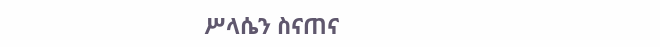ሥላሴን ስናጠና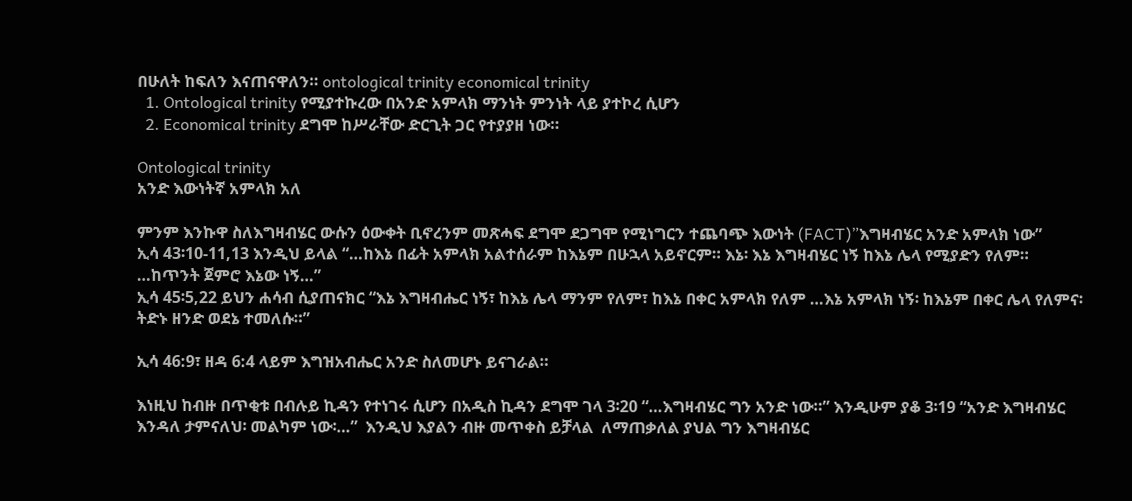በሁለት ከፍለን እናጠናዋለን። ontological trinity economical trinity
  1. Ontological trinity የሚያተኩረው በአንድ አምላክ ማንነት ምንነት ላይ ያተኮረ ሲሆን
  2. Economical trinity ደግሞ ከሥራቸው ድርጊት ጋር የተያያዘ ነው።

Ontological trinity
አንድ እውነትኛ አምላክ አለ

ምንም እንኩዋ ስለእግዛብሄር ውሱን ዕውቀት ቢኖረንም መጽሓፍ ደግሞ ደጋግሞ የሚነግርን ተጨባጭ እውነት (FACT)”እግዛብሄር አንድ አምላክ ነው”
ኢሳ 43፡10-11,13 እንዲህ ይላል “…ከእኔ በፊት አምላክ አልተሰራም ከእኔም በሁኋላ አይኖርም። እኔ፡ እኔ እግዛብሄር ነኝ ከእኔ ሌላ የሚያድን የለም። …ከጥንት ጀምሮ እኔው ነኝ…”
ኢሳ 45፡5,22 ይህን ሐሳብ ሲያጠናክር “እኔ እግዛብሔር ነኝ፣ ከእኔ ሌላ ማንም የለም፣ ከእኔ በቀር አምላክ የለም …እኔ አምላክ ነኝ፡ ከእኔም በቀር ሌላ የለምና፡ ትድኑ ዘንድ ወደኔ ተመለሱ።”

ኢሳ 46:9፣ ዘዳ 6:4 ላይም እግዝአብሔር አንድ ስለመሆኑ ይናገራል።

እነዚህ ከብዙ በጥቂቱ በብሉይ ኪዳን የተነገሩ ሲሆን በአዲስ ኪዳን ደግሞ ገላ 3፡20 “…እግዛብሄር ግን አንድ ነው።” እንዲሁም ያቆ 3፡19 “አንድ እግዛብሄር እንዳለ ታምናለህ፡ መልካም ነው፡…”  እንዲህ እያልን ብዙ መጥቀስ ይቻላል  ለማጠቃለል ያህል ግን እግዛብሄር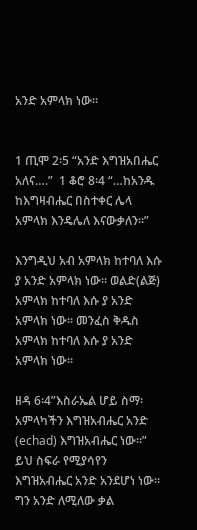አንድ አምላክ ነው።


1 ጢሞ 2፡5 “አንድ እግዝአበሔር አለና….”  1 ቆሮ 8፡4 “…ከአንዱ ከእግዛብሔር በስተቀር ሌላ አምላክ እንዴሌለ እናውቃለን።”

እንግዲህ አብ አምላክ ከተባለ እሱ ያ አንድ አምላክ ነው። ወልድ(ልጅ) አምላክ ከተባለ እሱ ያ አንድ አምላክ ነው። መንፈስ ቅዱስ አምላክ ከተባለ እሱ ያ አንድ አምላክ ነው።

ዘዳ 6፡4”እስራኤል ሆይ ስማ፡ አምላካችን እግዝአብሔር አንድ (echad) እግዝአብሔር ነው።”  ይህ ስፍራ የሚያሳየን እግዝአብሔር አንድ አንደሆነ ነው። ግን አንድ ለሚለው ቃል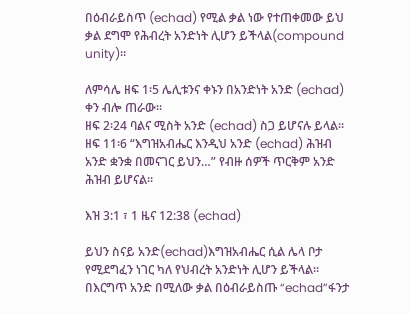በዕብራይስጥ (echad) የሚል ቃል ነው የተጠቀመው ይህ ቃል ደግሞ የሕብረት አንድነት ሊሆን ይችላል(compound unity)።

ለምሳሌ ዘፍ 1፡5 ሌሊቱንና ቀኑን በአንድነት አንድ (echad) ቀን ብሎ ጠራው።
ዘፍ 2፡24 ባልና ሚስት አንድ (echad) ስጋ ይሆናሉ ይላል።
ዘፍ 11፡6 “እግዝአብሔር እንዲህ አንድ (echad) ሕዝብ አንድ ቋንቋ በመናገር ይህን…” የብዙ ሰዎች ጥርቅም አንድ ሕዝብ ይሆናል።

እዝ 3:1 ፣ 1 ዜና 12:38 (echad)

ይህን ስናይ አንድ(echad)እግዝአብሔር ሲል ሌላ ቦታ የሚደግፈን ነገር ካለ የህብረት አንድነት ሊሆን ይችላል። በእርግጥ አንድ በሚለው ቃል በዕብራይስጡ “echad”ፋንታ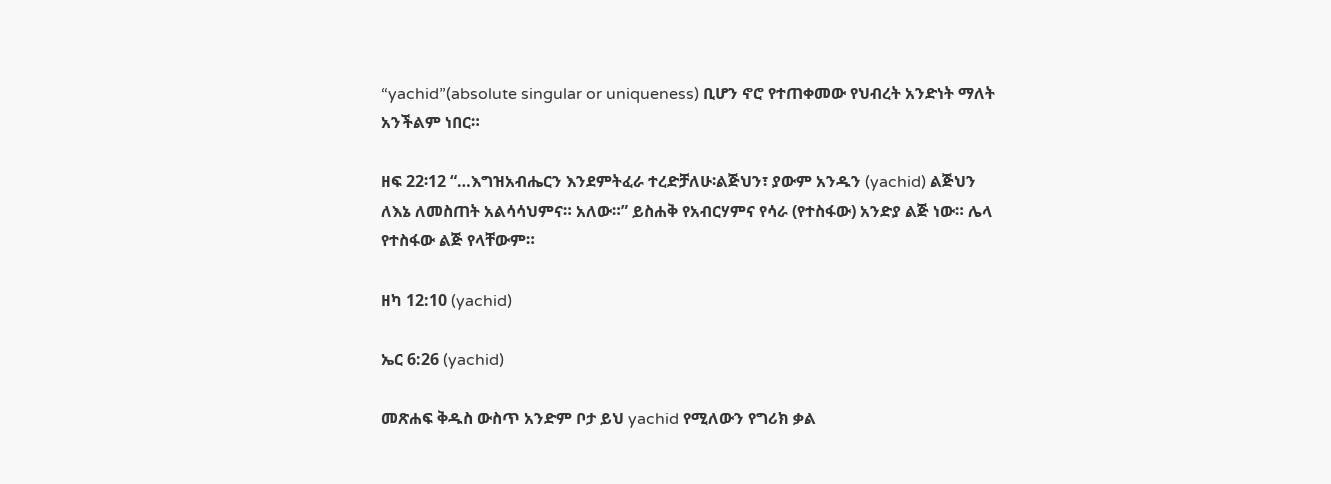“yachid”(absolute singular or uniqueness) ቢሆን ኖሮ የተጠቀመው የህብረት አንድነት ማለት አንችልም ነበር።

ዘፍ 22፡12 “…እግዝአብሔርን እንደምትፈራ ተረድቻለሁ፡ልጅህን፣ ያውም አንዱን (yachid) ልጅህን ለእኔ ለመስጠት አልሳሳህምና። አለው።” ይስሐቅ የአብርሃምና የሳራ (የተስፋው) አንድያ ልጅ ነው። ሌላ የተስፋው ልጅ የላቸውም።

ዘካ 12:10 (yachid)

ኤር 6:26 (yachid)

መጽሐፍ ቅዱስ ውስጥ አንድም ቦታ ይህ yachid የሚለውን የግሪክ ቃል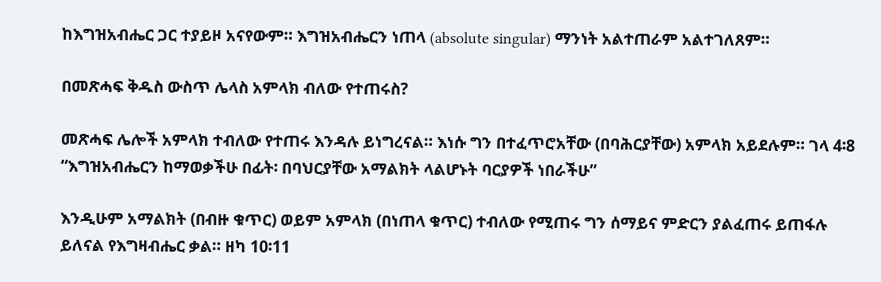ከእግዝአብሔር ጋር ተያይዞ አናየውም። እግዝአብሔርን ነጠላ (absolute singular) ማንነት አልተጠራም አልተገለጸም።

በመጽሓፍ ቅዱስ ውስጥ ሌላስ አምላክ ብለው የተጠሩስ?

መጽሓፍ ሌሎች አምላክ ተብለው የተጠሩ እንዳሉ ይነግረናል። እነሱ ግን በተፈጥሮአቸው (በባሕርያቸው) አምላክ አይደሉም። ገላ 4፡8 “እግዝአብሔርን ከማወቃችሁ በፊት፡ በባህርያቸው አማልክት ላልሆኑት ባርያዎች ነበራችሁ”

እንዲሁም አማልክት (በብዙ ቁጥር) ወይም አምላክ (በነጠላ ቁጥር) ተብለው የሚጠሩ ግን ሰማይና ምድርን ያልፈጠሩ ይጠፋሉ ይለናል የእግዛብሔር ቃል። ዘካ 10፡11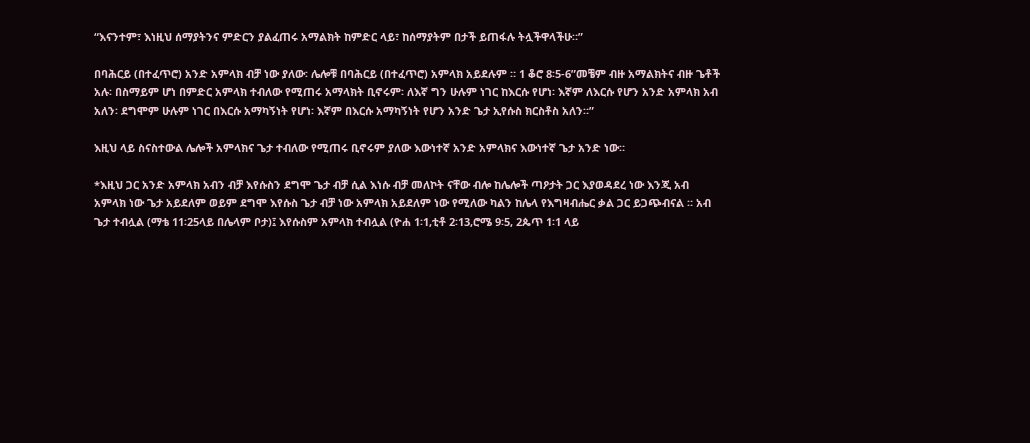“እናንተም፣ እነዚህ ሰማያትንና ምድርን ያልፈጠሩ አማልክት ከምድር ላይ፣ ከሰማያትም በታች ይጠፋሉ ትሏችዋላችሁ።”

በባሕርይ (በተፈጥሮ) አንድ አምላክ ብቻ ነው ያለው፡ ሌሎቹ በባሕርይ (በተፈጥሮ) አምላክ አይደሉም ። 1 ቆሮ 8፡5-6”መቼም ብዙ አማልክትና ብዙ ጌቶች አሉ፡ በስማይም ሆነ በምድር አምላክ ተብለው የሚጠሩ አማላክት ቢኖሩም፡ ለእኛ ግን ሁሉም ነገር ከእርሱ የሆነ፡ እኛም ለእርሱ የሆን አንድ አምላክ አብ አለን፡ ደግሞም ሁሉም ነገር በእርሱ አማካኝነት የሆነ፡ እኛም በእርሱ አማካኝነት የሆን አንድ ጌታ ኢየሱስ ክርስቶስ አለን።”

እዚህ ላይ ስናስተውል ሌሎች አምላክና ጌታ ተብለው የሚጠሩ ቢኖሩም ያለው እውነተኛ አንድ አምላክና እውነተኛ ጌታ አንድ ነው።

*እዚህ ጋር አንድ አምላክ አብን ብቻ እየሱስን ደግሞ ጌታ ብቻ ሲል እነሱ ብቻ መለኮት ናቸው ብሎ ከሌሎች ጣዖታት ጋር እያወዳደረ ነው እንጂ አብ አምላክ ነው ጌታ አይደለም ወይም ደግሞ እየሱስ ጌታ ብቻ ነው አምላክ አይደለም ነው የሚለው ካልን ከሌላ የእግዛብሔር ቃል ጋር ይጋጭብናል ። አብ ጌታ ተብሏል (ማቴ 11፡25ላይ በሌላም ቦታ)፤ እየሱስም አምላክ ተብሏል (ዮሐ 1፡1,ቲቶ 2፡13,ሮሜ 9፡5, 2ጴጥ 1፡1 ላይ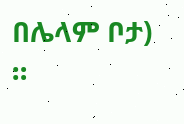በሌላም ቦታ) ።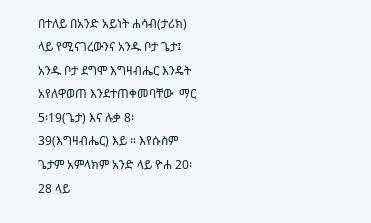በተለይ በአንድ አይነት ሐሳብ(ታሪክ) ላይ የሚናገረውንና አንዱ ቦታ ጌታ፤ አንዱ ቦታ ደግሞ እግዛብሔር እንዴት አየለዋወጠ እንደተጠቀመባቸው  ማር 5፡19(ጌታ) እና ሉቃ 8፡39(እግዛብሔር) እይ ። እየሱስም ጌታም አምላክም አንድ ላይ ዮሐ 20፡28 ላይ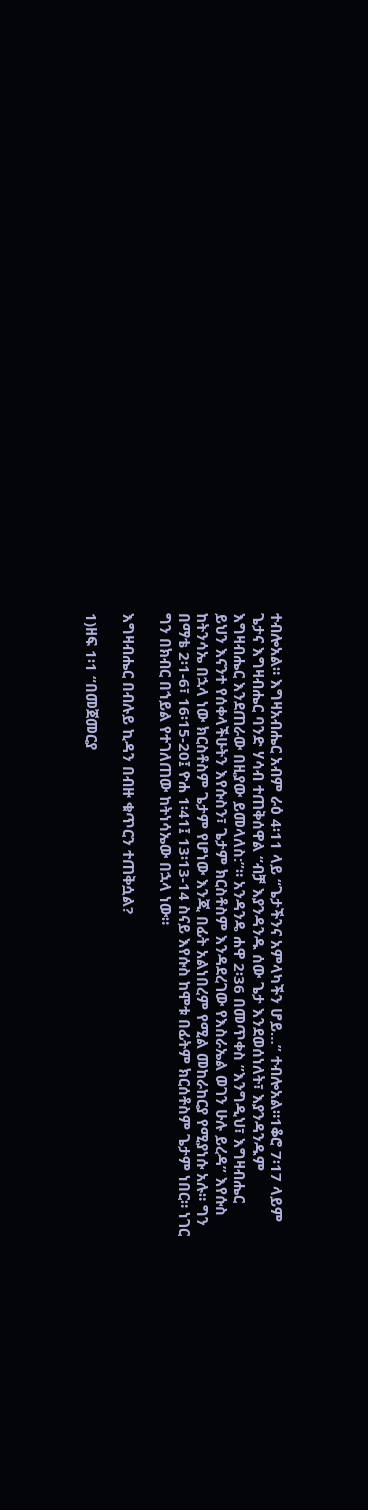ተብሎአል። እግዛአብሔር አብም ራዕ 4፡11 ላይ “ጌታችንና አምላካችን ሆይ…” ተብሎአል።1ቆሮ 7፡17 ላይም ጌታና እግዛብሔር ባንድ ሃሳብ ተጠቅሰዋል “ብቻ እያንዳንዱ ሰው ጌታ እንደወሰነለት፣ እያንዳንዱም እግዛብሔር እንደጠራው በዚያው ይመላለስ:”። አንዳንዴ ሐዋ 2፡36 በመጥቀስ ”እንግዲህ፣ እግዛብሔር ይህን እናንተ የሰቀላችሁትን እየሱስን፣ ጌታም ክርስቶስም እንዳደረገው የእስራኤል ወገን ሁሉ ይረዳ” እየሱስ ከትንሳኤ በኋላ ነው ክርስቶስም ጌታም የሆነው እንጂ በፊት አልነበረም የሚል መከራከርያ የሚያነሱ አሉ። ግን በማቴ 2፡1-6፣ 16፡15-20፤ ዮሐ 1፡41፤ 13፡13-14 ስናይ እየሱስ ከሞቱ በፊትም ክርሰቶስም ጌታም ነበር። ነገር ግን በክብር በኀይል የተገለጠው ከትነሳኤው በኋላ ነው።

እግዛብሔር በብሉይ ኪዳን በብዙ ቁጥርን ተጠቅሷል?

1)ዘፍ 1፡1 “በመጀመርያ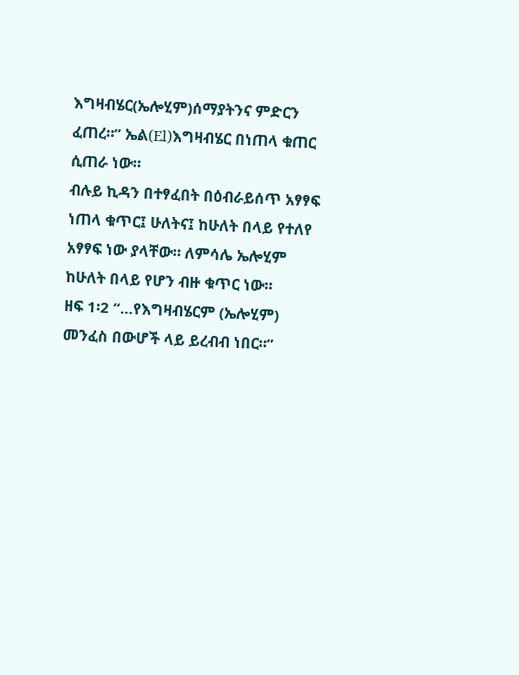እግዛብሄር(ኤሎሂም)ሰማያትንና ምድርን ፈጠረ።” ኤል(El)እግዛብሄር በነጠላ ቁጠር ሲጠራ ነው።
ብሉይ ኪዳን በተፃፈበት በዕብራይሰጥ አፃፃፍ ነጠላ ቁጥር፤ ሁለትና፤ ከሁለት በላይ የተለየ አፃፃፍ ነው ያላቸው። ለምሳሌ ኤሎሂም ከሁለት በላይ የሆን ብዙ ቁጥር ነው።
ዘፍ 1፡2 “…የእግዛብሄርም (ኤሎሂም) መንፈስ በውሆች ላይ ይረብብ ነበር።”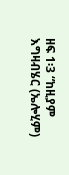ዘፍ 1፡3 “ከዚያም እግዛብሄር (ኤሎሂም)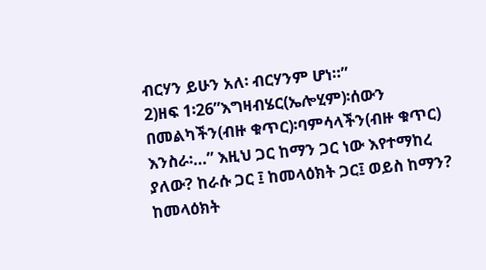ብርሃን ይሁን አለ፡ ብርሃንም ሆነ።”
2)ዘፍ 1፡26”እግዛብሄር(ኤሎሂም)፡ሰውን በመልካችን(ብዙ ቁጥር)፡ባምሳላችን(ብዙ ቁጥር) እንስራ፡…” እዚህ ጋር ከማን ጋር ነው እየተማከረ ያለው? ከራሱ ጋር ፤ ከመላዕክት ጋር፤ ወይስ ከማን?
ከመላዕክት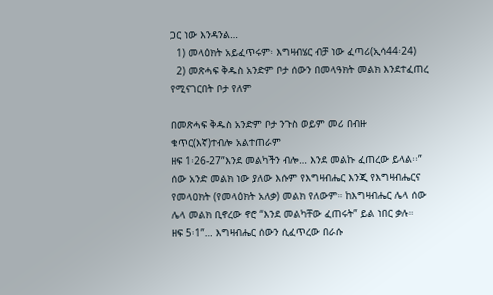ጋር ነው እንዳንል…
  1) መላዕክት አይፈጥሩም፡ እግዛብሄር ብቻ ነው ፈጣሪ(ኢሳ44፡24)
  2) መጽሓፍ ቅዱስ አንድም ቦታ ሰውን በመላዓክት መልክ እንደተፈጠረ የሚናገርበት ቦታ የለም

በመጽሓፍ ቅዱስ አንድም ቦታ ንጉስ ወይም መሪ በብዙ ቁጥር(እኛ)ተብሎ አልተጠራም
ዘፍ 1፡26-27”እንደ መልካችን ብሎ… እንደ መልኩ ፈጠረው ይላል፡፡” ሰው አንድ መልክ ነው ያለው እሱም የእግዛብሔር እንጂ የእግዛብሔርና የመላዐክት (የመላዕክት አለቃ) መልክ የለውም። ከእግዛብሔር ሌላ ሰው ሌላ መልክ ቢኖረው ኖሮ “እንደ መልካቸው ፈጠሩት” ይል ነበር ቃሉ።
ዘፍ 5፡1”… እግዛብሔር ሰውን ሲፈጥረው በራሱ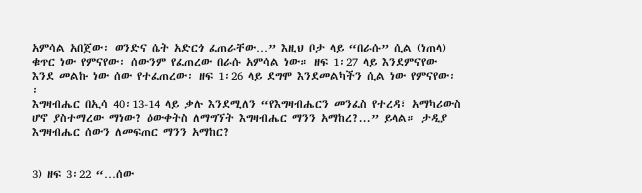አምሳል አበጀው፡ ወንድና ሴት አድርጎ ፈጠራቸው…” እዚህ ቦታ ላይ “በራሱ” ሲል (ነጠላ) ቁጥር ነው የምናየው፡ ሰውንም የፈጠረው በራሱ አምሳል ነው። ዘፍ 1፡27 ላይ እንደምናየው እንደ መልኩ ነው ሰው የተፈጠረው፡ ዘፍ 1፡26 ላይ ደግሞ እንደመልካችን ሲል ነው የምናየው፡፡
እግዛብሔር በኢሳ 40፡13-14 ላይ ቃሉ እንደሚለን “የእግዛብሔርን መንፈስ የተረዳ፣ አማካሪውስ ሆኖ ያስተማረው ማነው? ዕውቀትስ ለማግኘት እግዛብሔር ማንን አማከረ?...” ይላል። ታዲያ እግዛብሔር ሰውን ለመፍጠር ማንን አማከር?


3) ዘፍ 3፡22 “…ሰው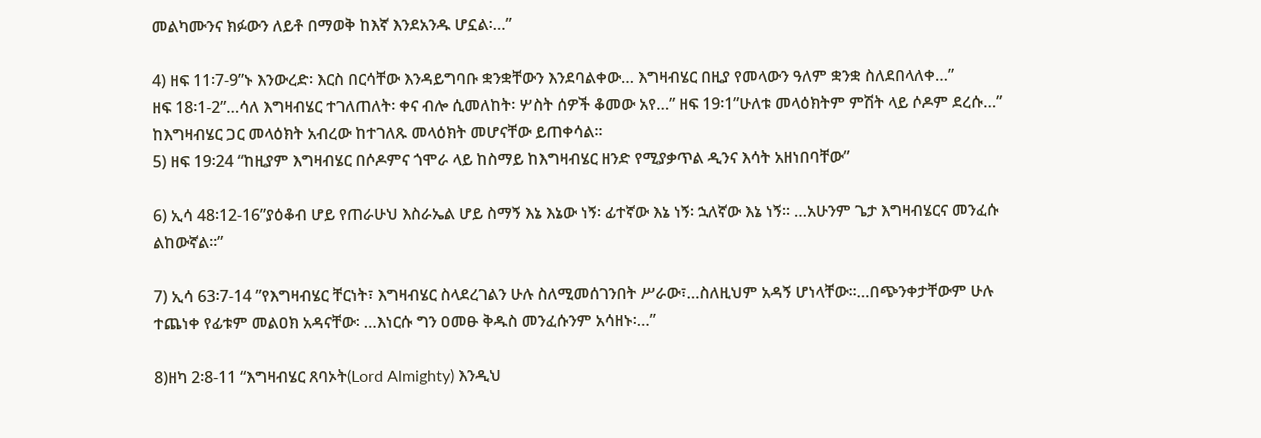መልካሙንና ክፉውን ለይቶ በማወቅ ከእኛ እንደአንዱ ሆኗል፡…”

4) ዘፍ 11፡7-9”ኑ እንውረድ፡ እርስ በርሳቸው እንዳይግባቡ ቋንቋቸውን እንደባልቀው… እግዛብሄር በዚያ የመላውን ዓለም ቋንቋ ስለደበላለቀ…”
ዘፍ 18፡1-2”…ሳለ እግዛብሄር ተገለጠለት፡ ቀና ብሎ ሲመለከት፡ ሦስት ሰዎች ቆመው አየ…” ዘፍ 19፡1”ሁለቱ መላዕክትም ምሽት ላይ ሶዶም ደረሱ…” ከእግዛብሄር ጋር መላዕክት አብረው ከተገለጹ መላዕክት መሆናቸው ይጠቀሳል።
5) ዘፍ 19፡24 “ከዚያም እግዛብሄር በሶዶምና ጎሞራ ላይ ከስማይ ከእግዛብሄር ዘንድ የሚያቃጥል ዲንና እሳት አዘነበባቸው”

6) ኢሳ 48፡12-16”ያዕቆብ ሆይ የጠራሁህ እስራኤል ሆይ ስማኝ እኔ እኔው ነኝ፡ ፊተኛው እኔ ነኝ፡ ኋለኛው እኔ ነኝ። …አሁንም ጌታ እግዛብሄርና መንፈሱ ልከውኛል።”

7) ኢሳ 63፡7-14 ”የእግዛብሄር ቸርነት፣ እግዛብሄር ስላደረገልን ሁሉ ስለሚመሰገንበት ሥራው፣…ስለዚህም አዳኝ ሆነላቸው።…በጭንቀታቸውም ሁሉ ተጨነቀ የፊቱም መልዐክ አዳናቸው፡ …እነርሱ ግን ዐመፁ ቅዱስ መንፈሱንም አሳዘኑ፡…”

8)ዘካ 2፡8-11 “እግዛብሄር ጸባኦት(Lord Almighty) እንዲህ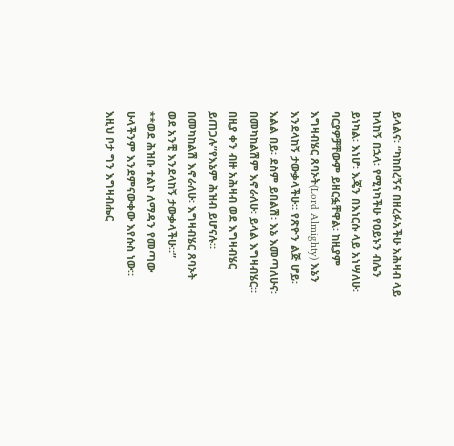ይላልና፡ “ካከበረኝና በዘረፉአችሁ አሕዛብ ላይ ከላከኝ በኋላ፡ የሚነካችሁ የዐይኑን ብሌን ይነካል፡ እነሆ፡ እጄን በእነርሱ ላይ አነሣለሁ፡ ባርያዎቻቸውም ይዘርፏቸዋል፡ ከዚያም እግዛብሄር ጸባኦት(Lord Almighty) እኔን እንደላከኝ ታውቃላችሁ። የጽዮን ልጅ ሆይ፡ እልል በይ፡ ደስም ይበልሽ፡ እኔ እመጣለሁና፡ በመካከልሽም እኖራለሁ፡ ይላል እግዛብሄር። በዚያ ቀን ብዙ አሕዛብ ወደ እግዛብሄር ይጠጋሉ”የእኔም ሕዝብ ይሆናሉ። በመካከልሽ እኖራለሁ፡ እግዛብሄር ጸባኦት ወደ አንቺ እንደላከኝ ታውቃላችሁ።”
**ወደ ሕዝቡ ተልኮ ለማዳን የመጣው ሁላችንም እንደምናውቀው እየሱስ ነው። እዚህ ቦታ ግን እግዛብሔር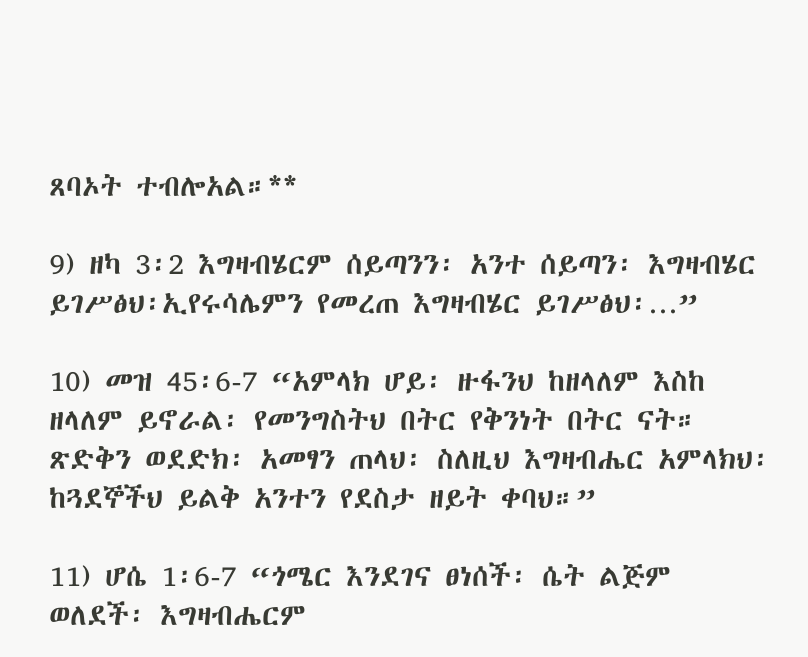ጸባኦት ተብሎአል።**

9) ዘካ 3፡2 እግዛብሄርም ሰይጣንን፡ አንተ ሰይጣን፡ እግዛብሄር ይገሥፅህ፡ኢየሩሳሌምን የመረጠ እግዛብሄር ይገሥፅህ፡…”

10) መዝ 45፡6-7 “አምላክ ሆይ፡ ዙፋንህ ከዘላለም እስከ ዘላለም ይኖራል፡ የመንግስትህ በትር የቅንነት በትር ናት። ጽድቅን ወደድክ፡ አመፃን ጠላህ፡ ስለዚህ እግዛብሔር አምላክህ፡ ከጓደኞችህ ይልቅ አንተን የደስታ ዘይት ቀባህ።”

11) ሆሴ 1፡6-7 “ጎሜር እንደገና ፀነሰች፡ ሴት ልጅም ወለደች፡ እግዛብሔርም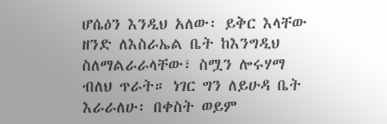ሆሴዕን እንዲህ አለው፡ ይቅር እላቸው ዘንድ ለእስራኤል ቤት ከእንግዲህ ስለማልራራላቸው፣ ስሟን ሎሩሃማ ብለህ ጥራት። ነገር ግን ለይሁዳ ቤት እራራለሁ፡ በቀስት ወይም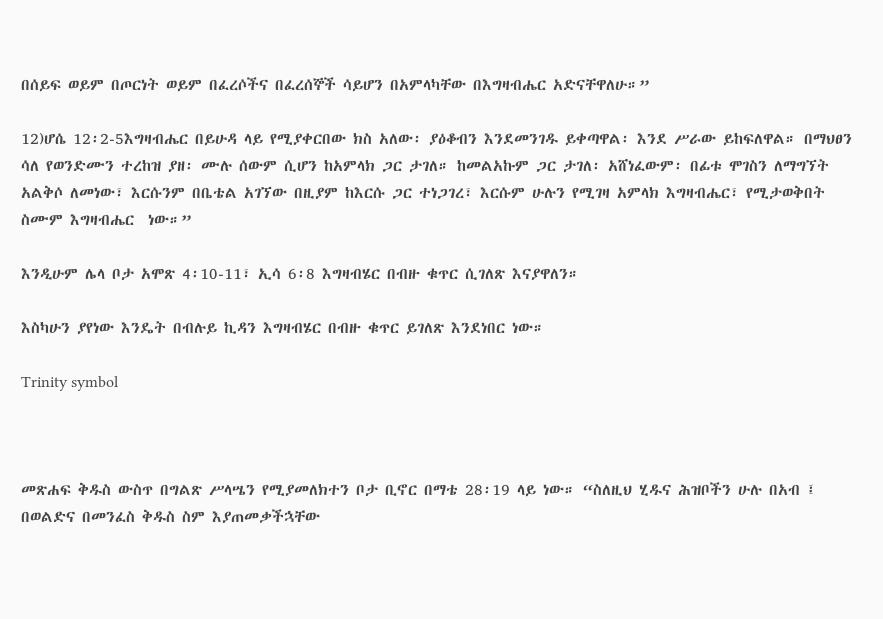በሰይፍ ወይም በጦርነት ወይም በፈረሶችና በፈረሰኞች ሳይሆን በአምላካቸው በእግዛብሔር አድናቸዋለሁ።”

12)ሆሴ 12፡2-5እግዛብሔር በይሁዳ ላይ የሚያቀርበው ክስ አለው፡ ያዕቆብን እንደመንገዱ ይቀጣዋል፡ እንደ ሥራው ይከፍለዋል። በማህፀን ሳለ የወንድሙን ተረከዝ ያዘ፡ ሙሉ ሰውም ሲሆን ከአምላክ ጋር ታገለ። ከመልአኩም ጋር ታገለ፡ አሸነፈውም፡ በፊቱ ሞገስን ለማግኘት አልቅሶ ለመነው፣ እርሱንም በቤቴል አገኘው በዚያም ከእርሱ ጋር ተነጋገረ፣ እርሱም ሁሉን የሚገዛ አምላክ እግዛብሔር፣ የሚታወቅበት ስሙም እግዛብሔር  ነው።”

እንዲሁም ሌላ ቦታ አሞጽ 4፡10-11፣ ኢሳ 6፡8 እግዛብሄር በብዙ ቁጥር ሲገለጽ እናያዋለን።

እስካሁን ያየነው እንዴት በብሉይ ኪዳን እግዛብሄር በብዙ ቁጥር ይገለጽ እንደነበር ነው።

Trinity symbol



መጽሐፍ ቅዱስ ውስጥ በግልጽ ሥላሤን የሚያመለክተን ቦታ ቢኖር በማቴ 28፡19 ላይ ነው። “ስለዚህ ሂዱና ሕዝቦችን ሁሉ በአብ ፤ በወልድና በመንፈስ ቅዱስ ስም እያጠመቃችኋቸው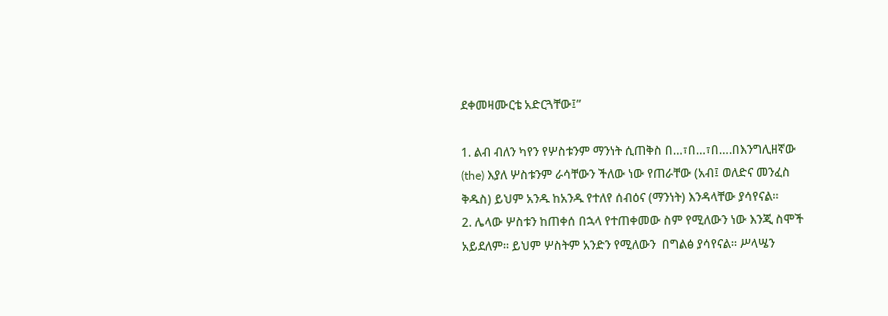ደቀመዛሙርቴ አድርጓቸው፤”

1. ልብ ብለን ካየን የሦስቱንም ማንነት ሲጠቅስ በ…፣በ…፣በ….በእንግሊዘኛው (the) እያለ ሦስቱንም ራሳቸውን ችለው ነው የጠራቸው (አብ፤ ወለድና መንፈስ ቅዱስ) ይህም አንዱ ከአንዱ የተለየ ሰብዕና (ማንነት) እንዳላቸው ያሳየናል።
2. ሌላው ሦስቱን ከጠቀሰ በኋላ የተጠቀመው ስም የሚለውን ነው እንጂ ስሞች አይደለም። ይህም ሦስትም አንድን የሚለውን  በግልፅ ያሳየናል። ሥላሤን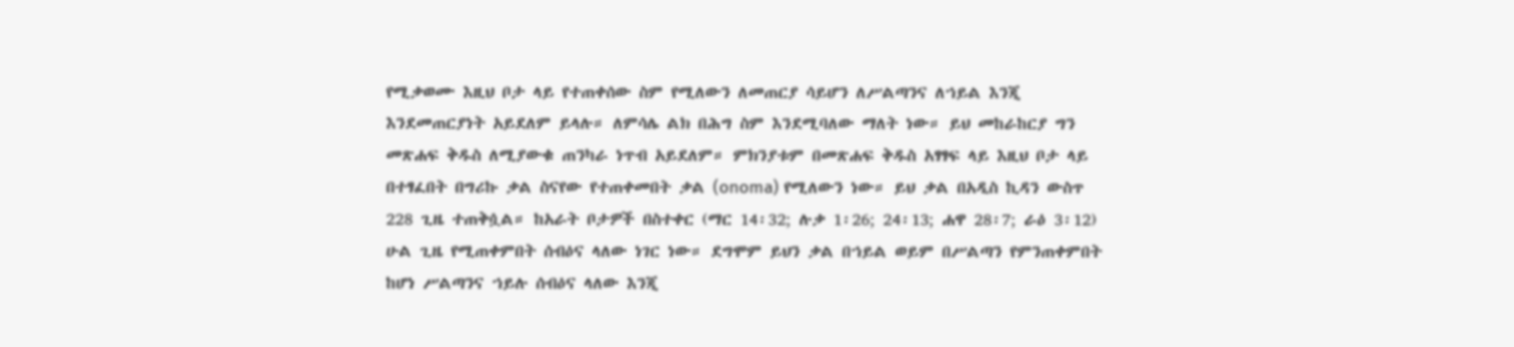የሚቃወሙ እዚህ ቦታ ላይ የተጠቀሰው ስም የሚለውን ለመጠርያ ሳይሆን ለሥልጣንና ለኀይል እንጂ እንደመጠርያነት አይደለም ይላሉ። ለምሳሌ ልክ በሕግ ስም እንደሚባለው ማለት ነው። ይህ መከራከርያ ግን መጽሐፍ ቅዱስ ለሚያውቁ ጠንካራ ነጥብ አይደለም። ምክንያቱም በመጽሐፍ ቅዱስ አፃፃፍ ላይ እዚህ ቦታ ላይ በተፃፈበት በግሪኩ ቃል ስናየው የተጠቀመበት ቃል (onoma) የሚለውን ነው። ይህ ቃል በአዲስ ኪዳን ውስጥ 228 ጊዜ ተጠቅሷል። ከአራት ቦታዎች በስተቀር (ማር 14፡32; ሉቃ 1፡26; 24፡13; ሐዋ 28፡7; ራዕ 3፡12) ሁል ጊዜ የሚጠቀምበት ሰብዕና ላለው ነገር ነው። ደግሞም ይህን ቃል በኀይል ወይም በሥልጣን የምንጠቀምበት ከሆነ ሥልጣንና ኀይሉ ሰብዕና ላለው እንጂ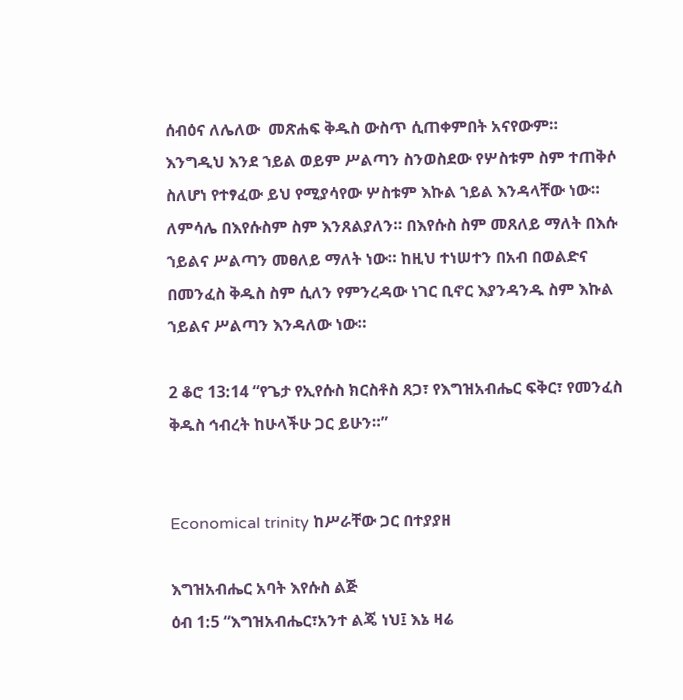ሰብዕና ለሌለው  መጽሐፍ ቅዱስ ውስጥ ሲጠቀምበት አናየውም። እንግዲህ እንደ ኀይል ወይም ሥልጣን ስንወስደው የሦስቱም ስም ተጠቅሶ ስለሆነ የተፃፈው ይህ የሚያሳየው ሦስቱም እኩል ኀይል እንዳላቸው ነው። ለምሳሌ በእየሱስም ስም እንጸልያለን። በእየሱስ ስም መጸለይ ማለት በእሱ ኀይልና ሥልጣን መፀለይ ማለት ነው። ከዚህ ተነሠተን በአብ በወልድና በመንፈስ ቅዱስ ስም ሲለን የምንረዳው ነገር ቢኖር እያንዳንዱ ስም እኩል ኀይልና ሥልጣን እንዳለው ነው።

2 ቆሮ 13:14 “የጌታ የኢየሱስ ክርስቶስ ጸጋ፣ የእግዝአብሔር ፍቅር፣ የመንፈስ ቅዱስ ኅብረት ከሁላችሁ ጋር ይሁን።”


Economical trinity ከሥራቸው ጋር በተያያዘ

እግዝአብሔር አባት እየሱስ ልጅ
ዕብ 1:5 “እግዝአብሔር፣አንተ ልጄ ነህ፤ እኔ ዛሬ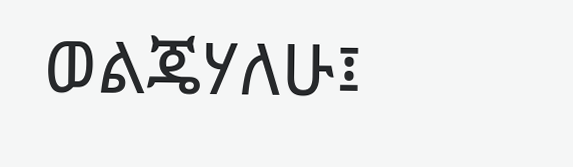ወልጄሃለሁ፤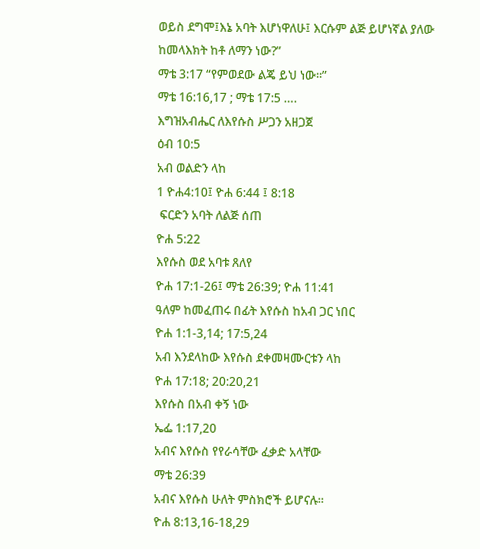ወይስ ደግሞ፤እኔ አባት እሆነዋለሁ፤ እርሱም ልጅ ይሆነኛል ያለው ከመላእክት ከቶ ለማን ነው?”
ማቴ 3:17 “የምወደው ልጄ ይህ ነው።”
ማቴ 16:16,17 ; ማቴ 17:5 ….
እግዝአብሔር ለእየሱስ ሥጋን አዘጋጀ
ዕብ 10:5
አብ ወልድን ላከ
1 ዮሐ4:10፤ ዮሐ 6:44 ፤ 8:18
 ፍርድን አባት ለልጅ ሰጠ
ዮሐ 5:22
እየሱስ ወደ አባቱ ጸለየ
ዮሐ 17:1-26፤ ማቴ 26:39; ዮሐ 11:41
ዓለም ከመፈጠሩ በፊት እየሱስ ከአብ ጋር ነበር
ዮሐ 1:1-3,14; 17:5,24
አብ እንደላከው እየሱስ ደቀመዛሙርቱን ላከ
ዮሐ 17:18; 20:20,21
እየሱስ በአብ ቀኝ ነው
ኤፌ 1:17,20
አብና እየሱስ የየራሳቸው ፈቃድ አላቸው
ማቴ 26:39
አብና እየሱስ ሁለት ምስክሮች ይሆናሉ።
ዮሐ 8:13,16-18,29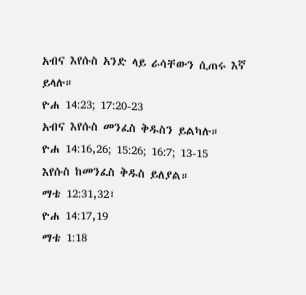አብና እየሱስ አንድ ላይ ራሳቸውን ሲጠሩ እኛ ይላሉ።
ዮሐ 14:23; 17:20-23
አብና እየሱስ መንፈስ ቅዱስን ይልካሉ።
ዮሐ 14:16,26; 15:26; 16:7; 13-15
እየሱስ ከመንፈስ ቅዱስ ይለያል።
ማቴ 12:31,32፣
ዮሐ 14:17,19
ማቴ 1:18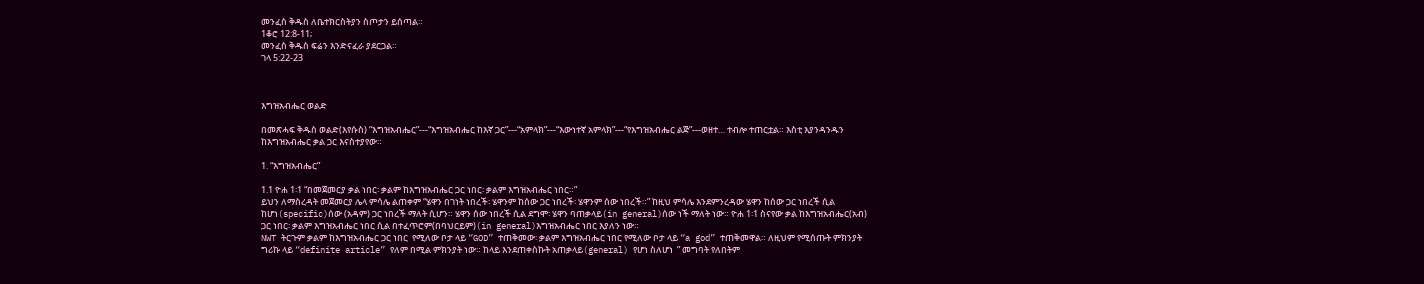መንፈስ ቅዱስ ለቤተክርስትያን ስጦታን ይሰጣል።
1ቆሮ 12:8-11;
መንፈስ ቅዱስ ፍሬን እንድናፈራ ያደርጋል።
ገላ 5:22-23



እግዝአብሔር ወልድ

በመጽሓፍ ቅዱስ ወልድ(እየሱስ) “እግዝአብሔር”---“እግዝአብሔር ከእኛ ጋር”---“አምላክ”---“እውነተኛ አምላክ”---“የእግዝአብሔር ልጅ”---ወዘተ… ተብሎ ተጠርቷል። እስቲ እያንዳንዱን ከእግዝአብሔር ቃል ጋር እናስተያየው።

1. “እግዝአብሔር”

1.1 ዮሐ 1፡1 “በመጀመርያ ቃል ነበር፡ ቃልም ከእግዝአብሔር ጋር ነበር፡ ቃልም እግዝአብሔር ነበር።”
ይህን ለማስረዳት መጀመርያ ሌላ ምሳሌ ልጠቀም “ሄዋን በገነት ነበረች፡ ሄዋንም ከሰው ጋር ነበረች፡ ሄዋንም ሰው ነበረች።” ከዚህ ምሳሌ እንደምንረዳው ሄዋን ከሰው ጋር ነበረች ሲል ከሆነ(specific)ሰው (አዳም) ጋር ነበረች ማለት ሲሆን። ሄዋን ሰው ነበረች ሲል ደግሞ፡ ሄዋን ባጠቃላይ(in general)ሰው ነች ማለት ነው። ዮሐ 1፡1 ስናየው ቃል ከእግዝአብሔር(አብ) ጋር ነበር፡ ቃልም እግዝአብሔር ነበር ሲል በተፈጥሮም(በባህርይም)(in general)እግዝአብሔር ነበር እያለን ነው።
NWT ትርጉም ቃልም ከእግዝአብሔር ጋር ነበር  የሚለው ቦታ ላይ “GOD” ተጠቅመው፡ ቃልም እግዝአብሔር ነበር የሚለው ቦታ ላይ “a god” ተጠቅመዋል። ለዚህም የሚሰጡት ምክንያት ግሪኩ ላይ “definite article” የለም በሚል ምክንያት ነው። ከላይ እንደጠቀስኩት አጠቃላይ(general) የሆነ ስለሆነ  ” መግባት የለበትም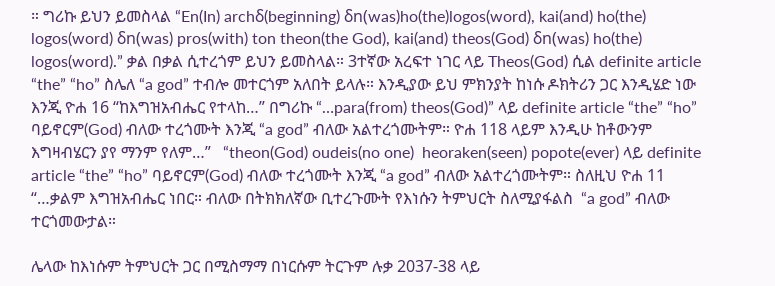። ግሪኩ ይህን ይመስላል “En(In) archδ(beginning) δn(was)ho(the)logos(word), kai(and) ho(the) logos(word) δn(was) pros(with) ton theon(the God), kai(and) theos(God) δn(was) ho(the) logos(word).” ቃል በቃል ሲተረጎም ይህን ይመስላል። 3ተኛው አረፍተ ነገር ላይ Theos(God) ሲል definite article “the” “ho” ስሌለ “a god” ተብሎ መተርጎም አለበት ይላሉ። እንዲያው ይህ ምክንያት ከነሱ ዶክትሪን ጋር እንዲሄድ ነው እንጂ ዮሐ 16 “ከእግዝአብሔር የተላከ…” በግሪኩ “…para(from) theos(God)” ላይ definite article “the” “ho” ባይኖርም(God) ብለው ተረጎሙት እንጂ “a god” ብለው አልተረጎሙትም። ዮሐ 118 ላይም እንዲሁ ከቶውንም እግዛብሄርን ያየ ማንም የለም…”   “theon(God) oudeis(no one)  heoraken(seen) popote(ever) ላይ definite article “the” “ho” ባይኖርም(God) ብለው ተረጎሙት እንጂ “a god” ብለው አልተረጎሙትም። ስለዚህ ዮሐ 11 “…ቃልም እግዝአብሔር ነበር። ብለው በትክክለኛው ቢተረጉሙት የእነሱን ትምህርት ስለሚያፋልስ  “a god” ብለው ተርጎመውታል።

ሌላው ከእነሱም ትምህርት ጋር በሚስማማ በነርሱም ትርጉም ሉቃ 2037-38 ላይ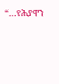“…የሕያዋን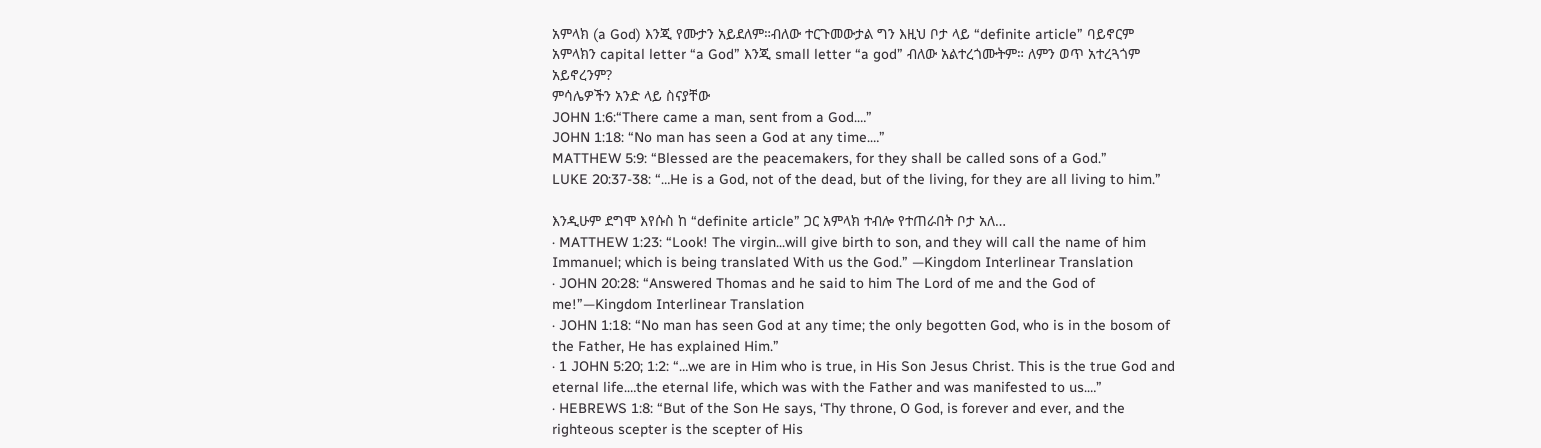አምላክ (a God) እንጂ የሙታን አይደለም።ብለው ተርጉመውታል ግን እዚህ ቦታ ላይ “definite article” ባይኖርም አምላክን capital letter “a God” እንጂ small letter “a god” ብለው አልተረጎሙትም። ለምን ወጥ አተረጓጎም አይኖረንም?
ምሳሌዎችን አንድ ላይ ስናያቸው
JOHN 1:6:“There came a man, sent from a God.…”
JOHN 1:18: “No man has seen a God at any time.…”
MATTHEW 5:9: “Blessed are the peacemakers, for they shall be called sons of a God.”
LUKE 20:37-38: “…He is a God, not of the dead, but of the living, for they are all living to him.”

እንዲሁም ደግሞ እየሱስ ከ “definite article” ጋር አምላክ ተብሎ የተጠራበት ቦታ አለ…
· MATTHEW 1:23: “Look! The virgin...will give birth to son, and they will call the name of him Immanuel; which is being translated With us the God.” —Kingdom Interlinear Translation
· JOHN 20:28: “Answered Thomas and he said to him The Lord of me and the God of me!”—Kingdom Interlinear Translation
· JOHN 1:18: “No man has seen God at any time; the only begotten God, who is in the bosom of the Father, He has explained Him.”
· 1 JOHN 5:20; 1:2: “…we are in Him who is true, in His Son Jesus Christ. This is the true God and eternal life.…the eternal life, which was with the Father and was manifested to us.…”
· HEBREWS 1:8: “But of the Son He says, ‘Thy throne, O God, is forever and ever, and the righteous scepter is the scepter of His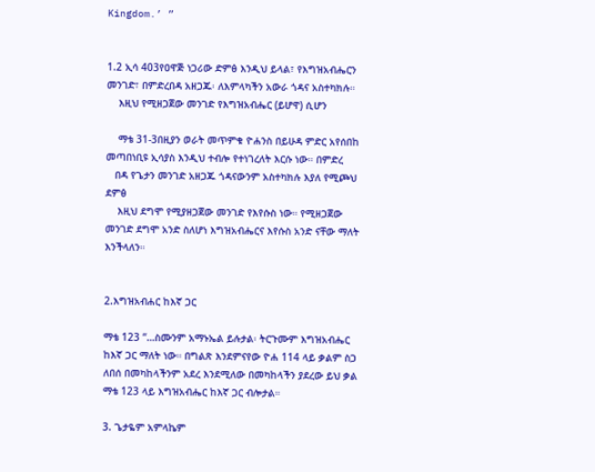Kingdom.’ ”


1.2 ኢሳ 403የዐዋጅ ነጋሪው ድምፅ እንዲህ ይላል፣ የእግዝአብሔርን መንገድ፣ በምድረበዳ አዘጋጁ፡ ለእምላካችን አውራ ጎዳና አስተካክሉ።
    እዚህ የሚዘጋጀው መንገድ የእግዝአብሔር (ይሆዋ) ሲሆን

    ማቴ 31-3በዚያን ወራት መጥምቁ ዮሐንስ በይሁዳ ምድር አየሰበከ መጣበነቢዩ ኢሳያስ እንዲህ ተብሎ የተነገረለት እርሱ ነው። በምድረ
   በዳ የጌታን መንገድ አዘጋጁ ጎዳናውንም አስተካክሉ እያለ የሚጮህ ደምፅ
    እዚህ ደግሞ የሚያዘጋጀው መንገድ የእየሱስ ነው። የሚዘጋጀው መንገድ ደግሞ አንድ ስለሆነ እግዝአብሔርና እየሱስ አንድ ናቸው ማለት እንችላለን።


2.እግዝአብሐር ከእኛ ጋር

ማቴ 123 “…ስሙንም አማኑኤል ይሉታል፡ ትርጉሙም እግዝአብሔር ከእኛ ጋር ማለት ነው። በግልጽ እንደምናየው ዮሐ 114 ላይ ቃልም ስጋ ለበሰ በመካከላችንም አደረ እንደሚለው በመካከላችን ያደረው ይህ ቃል ማቴ 123 ላይ እግዝአብሔር ከእኛ ጋር ብሎታል።

3. ጌታዬም አምላኬም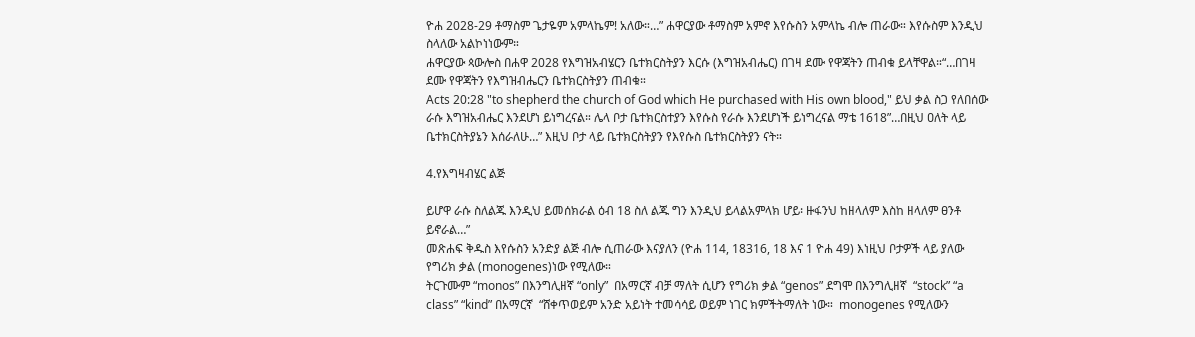ዮሐ 2028-29 ቶማስም ጌታዬም አምላኬም! አለው።…” ሐዋርያው ቶማስም አምኖ እየሱስን አምላኬ ብሎ ጠራው። እየሱስም እንዲህ ስላለው አልኮነነውም።
ሐዋርያው ጳውሎስ በሐዋ 2028 የእግዝአብሄርን ቤተክርስትያን እርሱ (እግዝአብሔር) በገዛ ደሙ የዋጃትን ጠብቁ ይላቸዋል።“…በገዛ ደሙ የዋጃትን የእግዝብሔርን ቤተክርስትያን ጠብቁ።
Acts 20:28 "to shepherd the church of God which He purchased with His own blood," ይህ ቃል ስጋ የለበሰው ራሱ እግዝአብሔር እንደሆነ ይነግረናል። ሌላ ቦታ ቤተክርስተያን እየሱስ የራሱ እንደሆነች ይነግረናል ማቴ 1618”…በዚህ ዐለት ላይ ቤተክርስትያኔን እሰራለሁ…” እዚህ ቦታ ላይ ቤተክርስትያን የእየሱስ ቤተክርስትያን ናት።

4.የእግዛብሄር ልጅ

ይሆዋ ራሱ ስለልጁ እንዲህ ይመሰክራል ዕብ 18 ስለ ልጁ ግን እንዲህ ይላልአምላክ ሆይ፡ ዙፋንህ ከዘላለም እስከ ዘላለም ፀንቶ ይኖራል…”
መጽሐፍ ቅዱስ እየሱስን አንድያ ልጅ ብሎ ሲጠራው እናያለን (ዮሐ 114, 18316, 18 እና 1 ዮሐ 49) እነዚህ ቦታዎች ላይ ያለው የግሪክ ቃል (monogenes)ነው የሚለው።
ትርጉሙም “monos” በእንግሊዘኛ “only”  በአማርኛ ብቻ ማለት ሲሆን የግሪክ ቃል “genos” ደግሞ በእንግሊዘኛ  “stock” “a class” “kind” በአማርኛ  “ሸቀጥወይም አንድ አይነት ተመሳሳይ ወይም ነገር ክምችትማለት ነው።  monogenes የሚለውን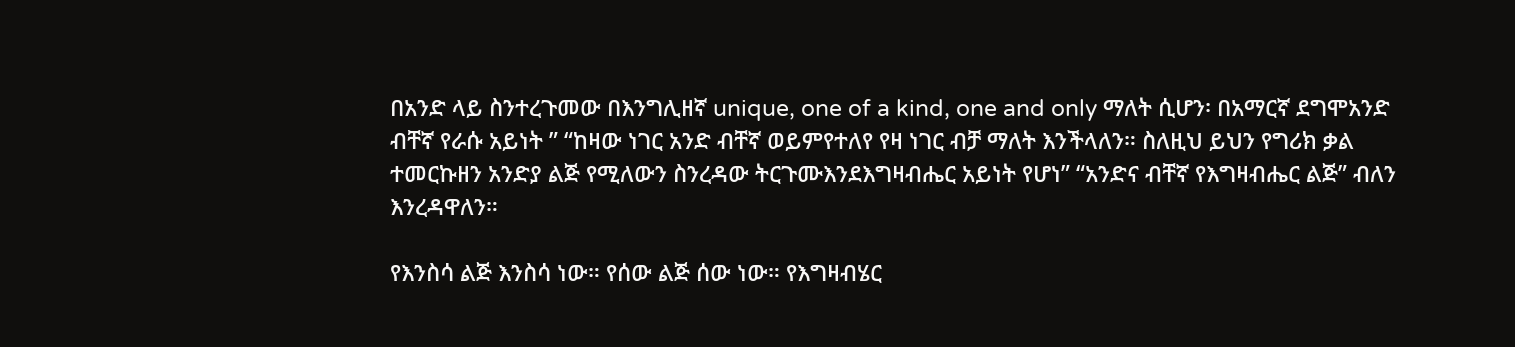በአንድ ላይ ስንተረጉመው በእንግሊዘኛ unique, one of a kind, one and only ማለት ሲሆን፡ በአማርኛ ደግሞአንድ ብቸኛ የራሱ አይነት ” “ከዛው ነገር አንድ ብቸኛ ወይምየተለየ የዛ ነገር ብቻ ማለት እንችላለን። ስለዚህ ይህን የግሪክ ቃል ተመርኩዘን አንድያ ልጅ የሚለውን ስንረዳው ትርጉሙእንደእግዛብሔር አይነት የሆነ” “አንድና ብቸኛ የእግዛብሔር ልጅ” ብለን እንረዳዋለን።

የእንስሳ ልጅ እንስሳ ነው። የሰው ልጅ ሰው ነው። የእግዛብሄር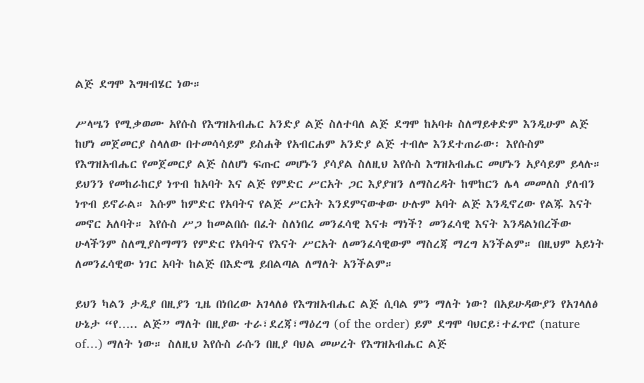ልጅ ደግሞ እግዛብሄር ነው።

ሥላሤን የሚቃወሙ አየሱስ የእግዝአብሔር አንድያ ልጅ ስለተባለ ልጅ ደግሞ ከአባቱ ስለማይቀድም እንዲሁም ልጅ ከሆነ መጀመርያ ስላለው በተመሳሳይም ይስሐቅ የአብርሐም አንድያ ልጅ ተብሎ እንደተጠራው፡ እየሱስም የእግዝአብሔር የመጀመርያ ልጅ ስለሆነ ፍጡር መሆኑን ያሳያል ስለዚህ እየሱስ እግዝአብሔር መሆኑን አያሳይም ይላሉ። ይህንን የመከራከርያ ነጥብ ከአባት እና ልጅ የምድር ሥርአት ጋር እያያዝን ለማስረዳት ከሞከርን ሌላ መመለስ ያለብን ነጥብ ይኖራል። እሱም ከምድር የአባትና የልጅ ሥርአት እንደምናውቀው ሁሉም አባት ልጅ እንዲኖረው የልጁ እናት መኖር አለባት። እየሱስ ሥጋ ከመልበሱ በፈት ስለነበረ መንፈሳዊ እናቱ ማነች? መንፈሳዊ እናት እንዳልነበረችው ሁላችንም ስለሚያስማማን የምድር የአባትና የእናት ሥርአት ለመንፈሳዊውም ማስረጃ ማረግ አንችልም። በዚህም አይነት ለመንፈሳዊው ነገር አባት ከልጅ በእድሜ ይበልጣል ለማለት አንችልም።

ይህን ካልን ታዲያ በዚያን ጊዜ በነበረው አገላለፅ የእግዝአብሔር ልጅ ሲባል ምን ማለት ነው? በአይሁዳውያን የአገላለፅ ሁኔታ “የ….. ልጅ” ማለት በዚያው ተራ፣ደረጃ፣ማዕረግ (of the order) ይም ደግሞ ባህርይ፣ተፈጥሮ (nature of…) ማለት ነው። ስለዚህ እየሱስ ራሱን በዚያ ባህል መሠረት የእግዝአብሔር ልጅ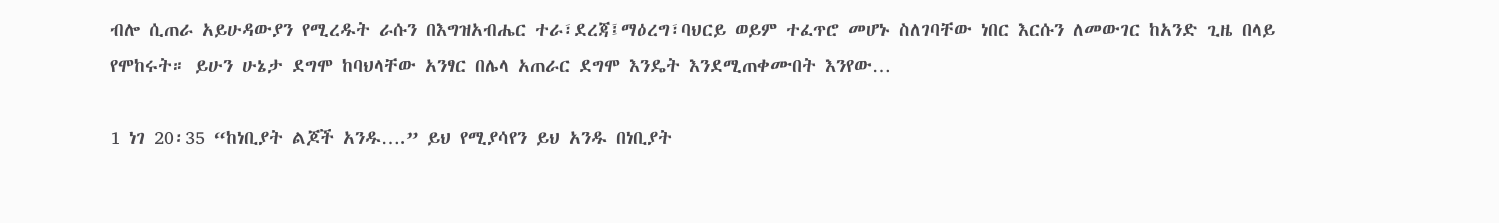ብሎ ሲጠራ አይሁዳውያን የሚረዱት ራሱን በእግዝአብሔር ተራ፣ደረጃ፤ማዕረግ፣ባህርይ ወይም ተፈጥሮ መሆኑ ስለገባቸው ነበር እርሱን ለመውገር ከአንድ ጊዜ በላይ የሞከሩት። ይሁን ሁኔታ ደግሞ ከባህላቸው አንፃር በሌላ አጠራር ደግሞ እንዴት እንደሚጠቀሙበት እንየው…

1 ነገ 20፡35 “ከነቢያት ልጆች አንዱ….” ይህ የሚያሳየን ይህ አንዱ በነቢያት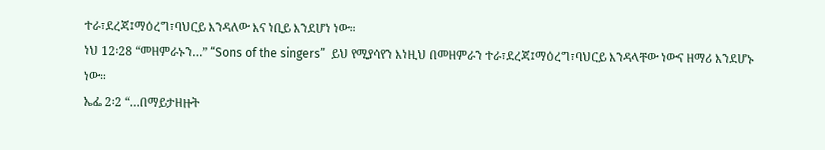ተራ፣ደረጃ፤ማዕረግ፣ባህርይ እንዳለው እና ነቢይ እንደሆነ ነው።
ነህ 12፡28 “መዘምራኑን…” “Sons of the singers”  ይህ የሚያሳየን እነዚህ በመዘምራን ተራ፣ደረጃ፤ማዕረግ፣ባህርይ እንዳላቸው ነውና ዘማሪ እንደሆኑ ነው።
ኤፌ 2፡2 “…በማይታዘዙት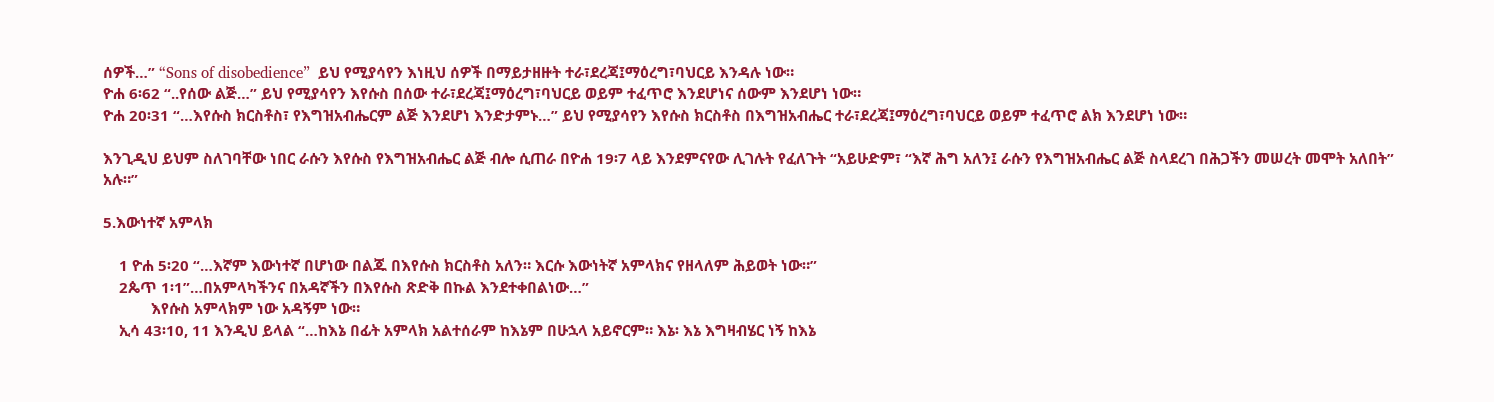ሰዎች…” “Sons of disobedience”  ይህ የሚያሳየን እነዚህ ሰዎች በማይታዘዙት ተራ፣ደረጃ፤ማዕረግ፣ባህርይ እንዳሉ ነው።
ዮሐ 6፡62 “..የሰው ልጅ…” ይህ የሚያሳየን እየሱስ በሰው ተራ፣ደረጃ፤ማዕረግ፣ባህርይ ወይም ተፈጥሮ እንደሆነና ሰውም እንደሆነ ነው።
ዮሐ 20፡31 “…እየሱስ ክርስቶስ፣ የእግዝአብሔርም ልጅ እንደሆነ እንድታምኑ…” ይህ የሚያሳየን እየሱስ ክርስቶስ በእግዝአብሔር ተራ፣ደረጃ፤ማዕረግ፣ባህርይ ወይም ተፈጥሮ ልክ እንደሆነ ነው።

እንጊዲህ ይህም ስለገባቸው ነበር ራሱን እየሱስ የእግዝአብሔር ልጅ ብሎ ሲጠራ በዮሐ 19፡7 ላይ እንደምናየው ሊገሉት የፈለጉት “አይሁድም፣ “እኛ ሕግ አለን፤ ራሱን የእግዝአብሔር ልጅ ስላደረገ በሕጋችን መሠረት መሞት አለበት” አሉ።”

5.እውነተኛ አምላክ

    1 ዮሐ 5፡20 “…እኛም እውነተኛ በሆነው በልጁ በእየሱስ ክርስቶስ አለን። እርሱ እውነትኛ አምላክና የዘላለም ሕይወት ነው።”
    2ጴጥ 1፡1”…በአምላካችንና በአዳኛችን በእየሱስ ጽድቅ በኩል እንደተቀበልነው…”
            እየሱስ አምላክም ነው አዳኝም ነው።
    ኢሳ 43፡10, 11 እንዲህ ይላል “…ከእኔ በፊት አምላክ አልተሰራም ከእኔም በሁኋላ አይኖርም። እኔ፡ እኔ እግዛብሄር ነኝ ከእኔ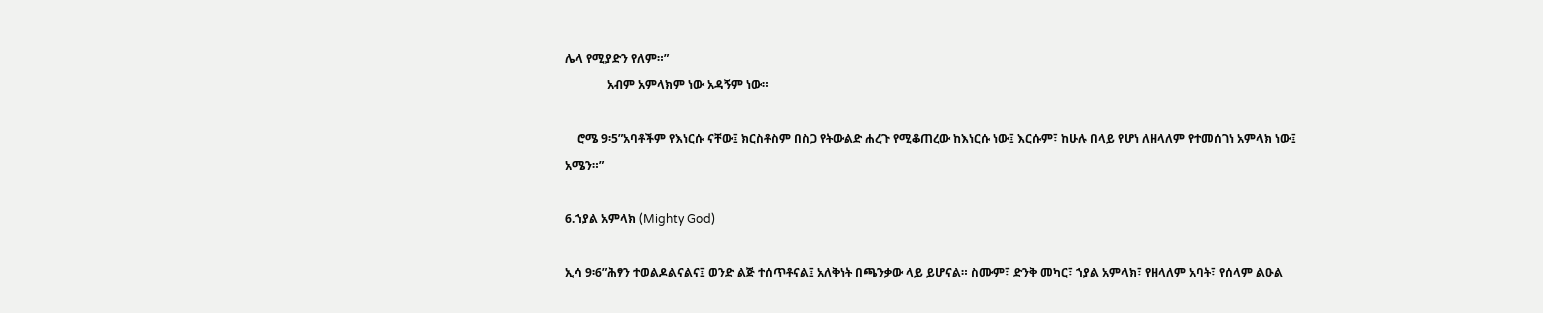ሌላ የሚያድን የለም።”
              አብም አምላክም ነው አዳኝም ነው።

    ሮሜ 9፡5”አባቶችም የእነርሱ ናቸው፤ ክርስቶስም በስጋ የትውልድ ሐረጉ የሚቆጠረው ከእነርሱ ነው፤ እርሱም፣ ከሁሉ በላይ የሆነ ለዘላለም የተመሰገነ አምላክ ነው፤ አሜን።”

6.ኀያል አምላክ (Mighty God)

ኢሳ 9፡6”ሕፃን ተወልዶልናልና፤ ወንድ ልጅ ተሰጥቶናል፤ አለቅነት በጫንቃው ላይ ይሆናል። ስሙም፣ ድንቅ መካር፣ ኀያል አምላክ፣ የዘላለም አባት፣ የሰላም ልዑል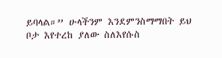ይባላል።” ሁላችንም እንደምንስማማበት ይህ ቦታ እየተረከ ያለው ስለእየሱስ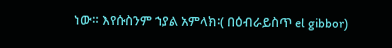ነው። እየሱስንም ኀያል አምላክ፡( በዕብራይስጥ el gibbor)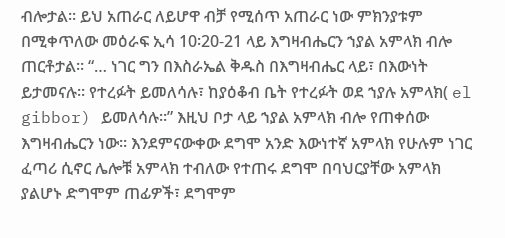ብሎታል። ይህ አጠራር ለይሆዋ ብቻ የሚሰጥ አጠራር ነው ምክንያቱም በሚቀጥለው መዕራፍ ኢሳ 10፡20-21 ላይ እግዛብሔርን ኀያል አምላክ ብሎ ጠርቶታል። “… ነገር ግን በእስራኤል ቅዱስ በእግዛብሔር ላይ፣ በእውነት ይታመናሉ። የተረፉት ይመለሳሉ፣ ከያዕቆብ ቤት የተረፉት ወደ ኀያሉ አምላክ( el gibbor) ይመለሳሉ።” እዚህ ቦታ ላይ ኀያል አምላክ ብሎ የጠቀሰው እግዛብሔርን ነው። እንደምናውቀው ደግሞ አንድ እውነተኛ አምላክ የሁሉም ነገር ፈጣሪ ሲኖር ሌሎቹ አምላክ ተብለው የተጠሩ ደግሞ በባህርያቸው አምላክ ያልሆኑ ድግሞም ጠፊዎች፣ ደግሞም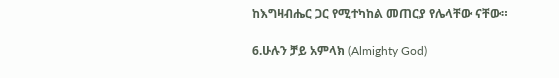ከእግዛብሔር ጋር የሚተካከል መጠርያ የሌላቸው ናቸው።

6.ሁሉን ቻይ አምላክ (Almighty God)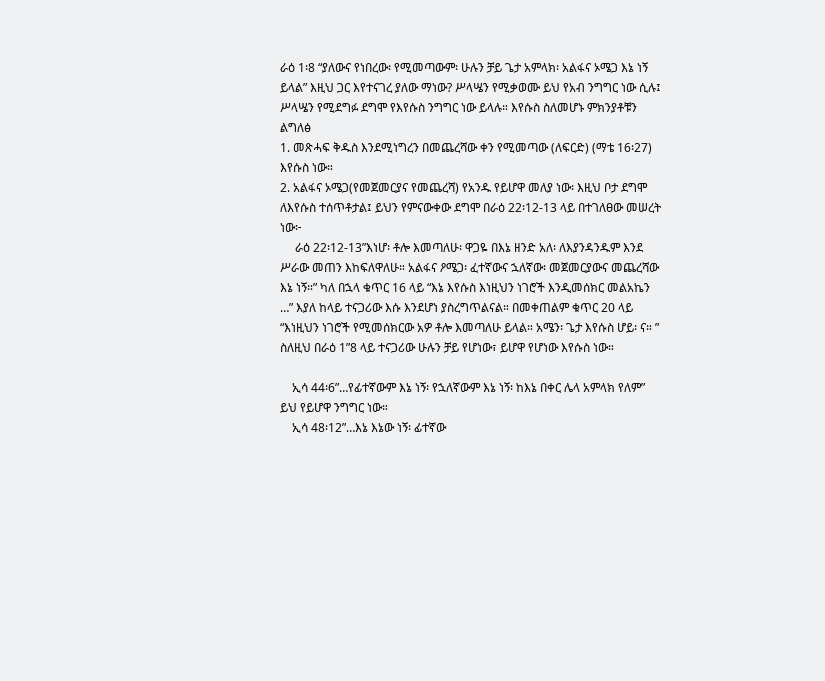ራዕ 1፡8 “ያለውና የነበረው፡ የሚመጣውም፡ ሁሉን ቻይ ጌታ አምላክ፡ አልፋና ኦሜጋ እኔ ነኝ ይላል” እዚህ ጋር እየተናገረ ያለው ማነው? ሥላሤን የሚቃወሙ ይህ የአብ ንግግር ነው ሲሉ፤ ሥላሤን የሚደግፉ ደግሞ የእየሱስ ንግግር ነው ይላሉ። እየሱስ ስለመሆኑ ምክንያቶቹን ልግለፅ
1. መጽሓፍ ቅዱስ እንደሚነግረን በመጨረሻው ቀን የሚመጣው (ለፍርድ) (ማቴ 16፡27) እየሱስ ነው።
2. አልፋና ኦሜጋ(የመጀመርያና የመጨረሻ) የአንዱ የይሆዋ መለያ ነው፡ እዚህ ቦታ ደግሞ ለእየሱስ ተሰጥቶታል፤ ይህን የምናውቀው ደግሞ በራዕ 22፡12-13 ላይ በተገለፀው መሠረት ነው፦
     ራዕ 22፡12-13”እነሆ፡ ቶሎ እመጣለሁ፡ ዋጋዬ በእኔ ዘንድ አለ፡ ለእያንዳንዱም እንደ ሥራው መጠን እከፍለዋለሁ። አልፋና ዖሜጋ፡ ፈተኛውና ኋለኛው፡ መጀመርያውና መጨረሻው እኔ ነኝ።” ካለ በኋላ ቁጥር 16 ላይ “እኔ እየሱስ እነዚህን ነገሮች እንዲመሰክር መልአኬን …” እያለ ከላይ ተናጋሪው እሱ እንደሆነ ያስረግጥልናል። በመቀጠልም ቁጥር 20 ላይ “እነዚህን ነገሮች የሚመሰክርው አዎ ቶሎ እመጣለሁ ይላል። አሜን፡ ጌታ እየሱስ ሆይ፡ ና። ”  ስለዚህ በራዕ 1”8 ላይ ተናጋሪው ሁሉን ቻይ የሆነው፣ ይሆዋ የሆነው እየሱስ ነው።

    ኢሳ 44፡6”…የፊተኛውም እኔ ነኝ፡ የኋለኛውም እኔ ነኝ፡ ከእኔ በቀር ሌላ አምላክ የለም” ይህ የይሆዋ ንግግር ነው።
    ኢሳ 48፡12”…እኔ እኔው ነኝ፡ ፊተኛው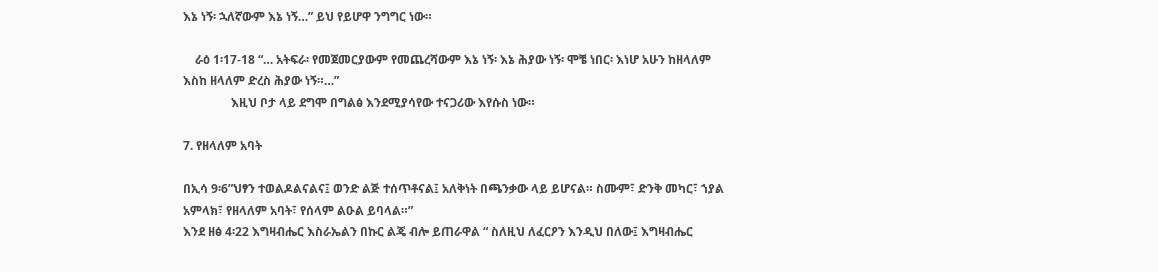እኔ ነኝ፡ ኋለኛውም እኔ ነኝ…” ይህ የይሆዋ ንግግር ነው።

    ራዕ 1፡17-18 “… አትፍራ፡ የመጀመርያውም የመጨረሻውም እኔ ነኝ፡ እኔ ሕያው ነኝ፡ ሞቼ ነበር፡ እነሆ አሁን ከዘላለም እስከ ዘላለም ድረስ ሕያው ነኝ።…”
                እዚህ ቦታ ላይ ደግሞ በግልፅ እንደሚያሳየው ተናጋሪው እየሱስ ነው።

7. የዘላለም አባት

በኢሳ 9፡6”ህፃን ተወልዶልናልና፤ ወንድ ልጅ ተሰጥቶናል፤ አለቅነት በጫንቃው ላይ ይሆናል። ስሙም፣ ድንቅ መካር፣ ኀያል አምላክ፣ የዘላለም አባት፣ የሰላም ልዑል ይባላል።”
እንደ ዘፅ 4፡22 እግዛብሔር እስራኤልን በኩር ልጄ ብሎ ይጠራዋል “ ስለዚህ ለፈርዖን እንዲህ በለው፤ እግዛብሔር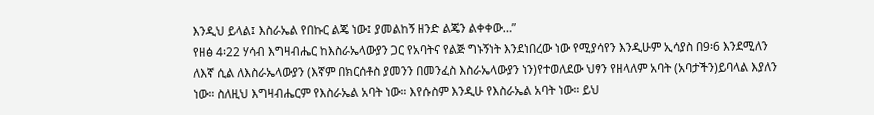እንዲህ ይላል፤ እስራኤል የበኩር ልጄ ነው፤ ያመልከኝ ዘንድ ልጄን ልቀቀው…”
የዘፅ 4፡22 ሃሳብ እግዛብሔር ከእስራኤላውያን ጋር የአባትና የልጅ ግኑኝነት እንደነበረው ነው የሚያሳየን እንዲሁም ኢሳያስ በ9፡6 እንደሚለን ለእኛ ሲል ለእስራኤላውያን (እኛም በክርሰቶስ ያመንን በመንፈስ እስራኤላውያን ነን)የተወለደው ህፃን የዘላለም አባት (አባታችን)ይባላል እያለን ነው። ስለዚህ እግዛብሔርም የእስራኤል አባት ነው። እየሱስም እንዲሁ የእስራኤል አባት ነው። ይህ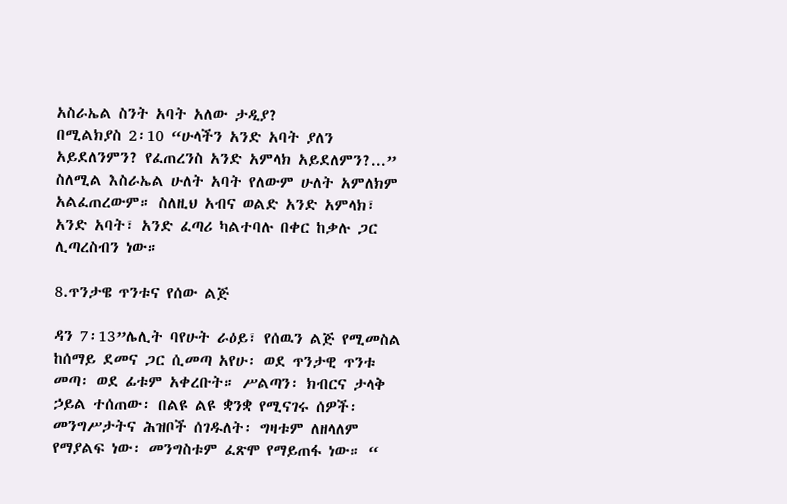አስራኤል ስንት አባት አለው ታዲያ?
በሚልክያስ 2፡10 “ሁላችን አንድ አባት ያለን አይደለንምን? የፈጠረንስ አንድ አምላክ አይደለምን?...” ስለሚል እስራኤል ሁለት አባት የለውም ሁለት አምለክም አልፈጠረውም። ስለዚህ አብና ወልድ አንድ አምላክ፣ አንድ አባት፣ አንድ ፈጣሪ ካልተባሉ በቀር ከቃሉ ጋር ሊጣረስብን ነው።

8.ጥንታዌ ጥንቱና የሰው ልጅ

ዳን 7፡13”ሌሊት ባየሁት ራዕይ፣ የሰዉን ልጅ የሚመስል ከሰማይ ደመና ጋር ሲመጣ አየሁ፡ ወደ ጥንታዊ ጥንቱ መጣ፡ ወደ ፊቱም አቀረቡት። ሥልጣን፡ ክብርና ታላቅ ኃይል ተሰጠው፡ በልዩ ልዩ ቋንቋ የሚናገሩ ሰዎች፡ መንግሥታትና ሕዝቦች ሰገዱለት፡ ግዛቱም ለዘላለም የማያልፍ ነው፡ መንግስቱም ፈጽሞ የማይጠፋ ነው። “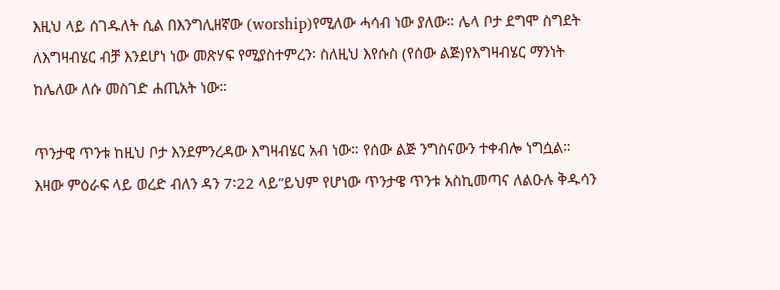እዚህ ላይ ሰገዱለት ሲል በእንግሊዘኛው (worship)የሚለው ሓሳብ ነው ያለው። ሌላ ቦታ ደግሞ ስግደት ለእግዛብሄር ብቻ እንደሆነ ነው መጽሃፍ የሚያስተምረን፡ ስለዚህ እየሱስ (የሰው ልጅ)የእግዛብሄር ማንነት ከሌለው ለሱ መስገድ ሐጢአት ነው።

ጥንታዊ ጥንቱ ከዚህ ቦታ እንደምንረዳው እግዛብሄር አብ ነው። የሰው ልጅ ንግስናውን ተቀብሎ ነግሷል። እዛው ምዕራፍ ላይ ወረድ ብለን ዳን 7፡22 ላይ”ይህም የሆነው ጥንታዌ ጥንቱ አስኪመጣና ለልዑሉ ቅዱሳን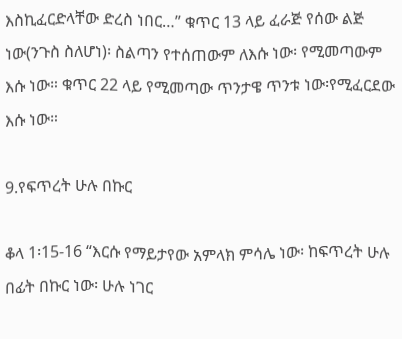እስኪፈርድላቸው ድረስ ነበር…” ቁጥር 13 ላይ ፈራጅ የሰው ልጅ ነው(ንጉስ ስለሆነ)፡ ስልጣን የተሰጠውም ለእሱ ነው፡ የሚመጣውም እሱ ነው። ቁጥር 22 ላይ የሚመጣው ጥንታዌ ጥንቱ ነው፡የሚፈርደው እሱ ነው።

9.የፍጥረት ሁሉ በኩር

ቆላ 1፡15-16 “እርሱ የማይታየው አምላክ ምሳሌ ነው፡ ከፍጥረት ሁሉ በፊት በኩር ነው፡ ሁሉ ነገር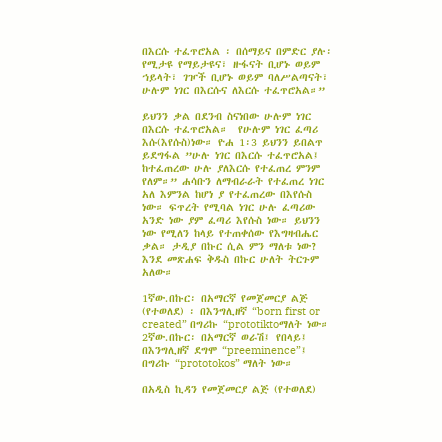በእርሱ ተፈጥሮአል ፡ በሰማይና በምድር ያሉ፡ የሚታዩ የማይታዩና፣ ዙፋናት ቢሆኑ ወይም ኀይላት፣ ገዦች ቢሆኑ ወይም ባለሥልጣናት፣ ሁሉም ነገር በእርሱና ለእርሱ ተፈጥሮአል።”

ይህንን ቃል በደንብ ስናነበው ሁሉም ነገር በእርሱ ተፈጥሮአል።  የሁሉም ነገር ፈጣሪ እሱ(እየሱስ)ነው። ዮሐ 1፡3 ይህንን ይበልጥ ይደግፋል ”ሁሉ ነገር በእርሱ ተፈጥሮአል፤ ከተፈጠረው ሁሉ ያለእርሱ የተፈጠረ ምንም የለም።” ሐሳቡን ለማብራራት የተፈጠረ ነገር አለ እምንል ከሆነ ያ የተፈጠረው በእየሱስ ነው። ፍጥረት የሚባል ነገር ሁሉ ፈጣሪው አንድ ነው ያም ፈጣሪ እየሱስ ነው። ይህንን ነው የሚለን ከላይ የተጠቀሰው የእግዛብሔር ቃል። ታዲያ በኩር ሲል ምን ማለቱ ነው? እንደ መጽሐፍ ቅዱስ በኩር ሁለት ትርጉም አለው።

1ኛው.በኩር፡ በአማርኛ የመጀመርያ ልጅ (የተወለደ) ፡ በእንግሊዘኛ “born first or created” በግሪኩ “prototiktoማለት ነው።
2ኛው.በኩር፡ በአማርኛ ወራሽ፤ የበላይ፤ በእንግሊዘኛ ደግሞ “preeminence”፤ በግሪኩ “prototokos” ማለት ነው።

በአዲስ ኪዳን የመጀመርያ ልጅ (የተወለደ)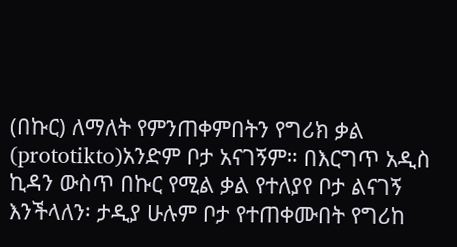(በኩር) ለማለት የምንጠቀምበትን የግሪክ ቃል (prototikto)አንድም ቦታ አናገኝም። በእርግጥ አዲስ ኪዳን ውስጥ በኩር የሚል ቃል የተለያየ ቦታ ልናገኝ እንችላለን፡ ታዲያ ሁሉም ቦታ የተጠቀሙበት የግሪከ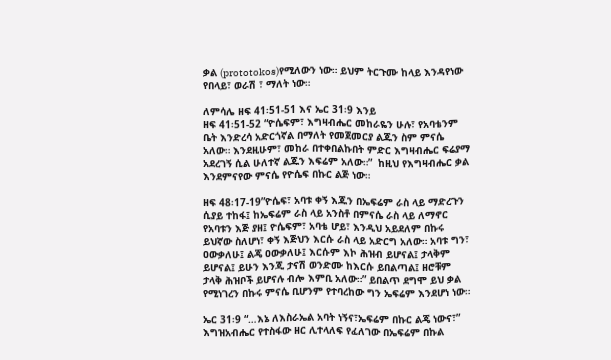ቃል (prototokos)የሚለውን ነው። ይህም ትርጉሙ ከላይ እንዳየነው የበላይ፣ ወራሽ ፣ ማለት ነው።

ለምሳሌ ዘፍ 41፡51-51 እና ኤር 31፡9 እንይ
ዘፍ 41፡51-52 “ዮሴፍም፣ እግዛብሔር መከራዬን ሁሉ፣ የአባቴንም ቤት እንድረሳ አድርጎኛል በማለት የመጀመርያ ልጁን ስም ምናሴ አለው። እንደዚሁም፣ መከራ በተቀበልኩበት ምድር እግዛብሔር ፍሬያማ አደረገኝ ሲል ሁለተኛ ልጁን እፍሬም አለው።”  ከዚህ የእግዛብሔር ቃል እንደምናየው ምናሴ የዮሴፍ በኩር ልጅ ነው።

ዘፍ 48፡17-19”ዮሴፍ፣ አባቱ ቀኝ እጁን በኤፍሬም ራስ ላይ ማድረጉን ሲያይ ተከፋ፤ ከኤፍሬም ራስ ላይ አንስቶ በምናሴ ራስ ላይ ለማኖር የአባቱን እጅ ያዘ፤ ዮሴፍም፣ አባቴ ሆይ፣ እንዲህ አይደለም በኩሩ ይህኛው ስለሆነ፣ ቀኝ እጅህን እርሱ ራስ ላይ አድርግ አለው። አባቱ ግን፣ ዐውቃለሁ፤ ልጄ ዐውቃለሁ፤ እርሱም እኮ ሕዝብ ይሆናል፤ ታላቅም ይሆናል፤ ይሁን እንጂ ታናሽ ወንድሙ ከእርሱ ይበልጣል፤ ዘሮቹም ታላቅ ሕዝቦች ይሆናሉ ብሎ እምቢ አለው።” ይበልጥ ደግሞ ይህ ቃል የሚነገረን በኩሩ ምናሴ ቢሆንም የተባረከው ግን ኤፍሬም እንደሆነ ነው።

ኤር 31፡9 “…እኔ ለእስራኤል አባት ነኝና፣ኤፍሬም በኩር ልጄ ነውና፣” እግዝአብሔር የተስፋው ዘር ሊተላለፍ የፈለገው በኤፍሬም በኩል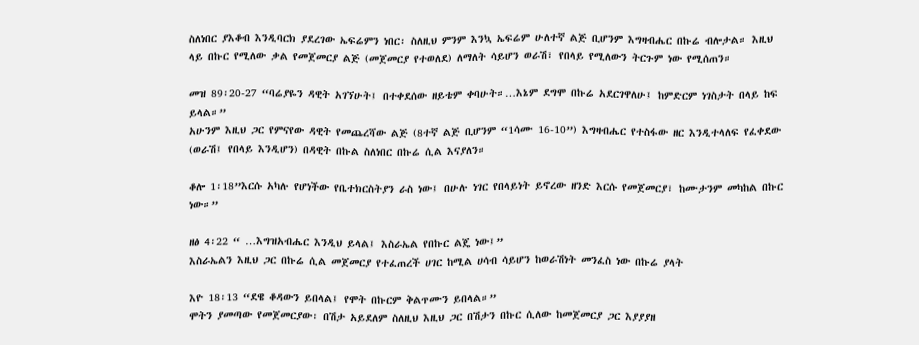ስለነበር ያእቆብ እንዲባርክ ያደረገው ኤፍሬምን ነበር፡ ስለዚህ ምንም እንኳ ኤፍሬም ሁለተኛ ልጅ ቢሆንም እግዛብሔር በኩሬ ብሎታል። እዚህ ላይ በኩር የሚለው ቃል የመጀመርያ ልጅ (መጀመርያ የተወለደ) ለማለት ሳይሆን ወራሽ፣ የበላይ የሚለውን ትርጉም ነው የሚሰጠን።

መዝ 89፡20-27 “ባሬያዬን ዳዊት አገኘሁት፤ በተቀደሰው ዘይቴም ቀባሁት።…እኔም ደግሞ በኩሬ አደርገዋለሁ፤ ከምድርም ነገስታት በላይ ከፍ ይላል።”
አሁንም እዚህ ጋር የምናየው ዳዊት የመጨረሻው ልጅ (8ተኛ ልጅ ቢሆንም “1ሳሙ 16-10”) እግዛብሔር የተስፋው ዘር እንዲተላለፍ የፈቀደው (ወራሽ፤ የበላይ እንዲሆን) በዳዊት በኩል ስለነበር በኩሬ ሲል እናያለን።

ቆሎ 1፡18”እርሱ አካሉ የሆነችው የቤተክርስትያን ራስ ነው፤ በሁሉ ነገር የበላይነት ይኖረው ዘንድ እርሱ የመጀመርያ፣ ከሙታንም መካከል በኩር ነው።”

ዘፅ 4፡22 “ …እግዝአብሔር እንዲህ ይላል፤ እስራኤል የበኩር ልጄ ነው፤”
እስራኤልን እዚህ ጋር በኩሬ ሲል መጀመርያ የተፈጠረች ሀገር ከሚል ሀሳብ ሳይሆን ከወራሽነት መንፈስ ነው በኩሬ ያላት

እዮ 18፡13 “ደዌ ቆዳውን ይበላል፤ የሞት በኩርም ቅልጥሙን ይበላል።”
ሞትን ያመጣው የመጀመርያው፡ በሽታ አይደለም ስለዚህ እዚህ ጋር በሽታን በኩር ሲለው ከመጀመርያ ጋር እያያያዘ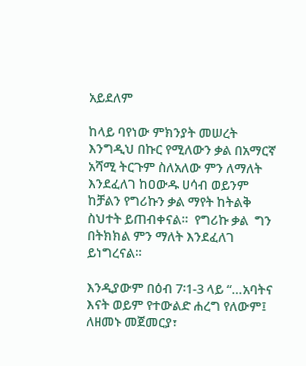አይደለም

ከላይ ባየነው ምክንያት መሠረት እንግዲህ በኩር የሚለውን ቃል በአማርኛ አሻሚ ትርጉም ስለአለው ምን ለማለት እንደፈለገ ከዐውዱ ሀሳብ ወይንም ከቻልን የግሪኩን ቃል ማየት ከትልቅ ስህተት ይጠብቀናል።  የግሪኩ ቃል  ግን በትክክል ምን ማለት እንደፈለገ ይነግረናል።

እንዲያውም በዕብ 7፡1-3 ላይ “…አባትና እናት ወይም የተውልድ ሐረግ የለውም፤ ለዘመኑ መጀመርያ፣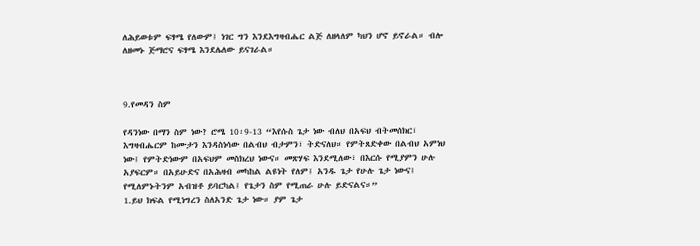ለሕይወቱም ፍፃሜ የለውም፤ ነገር ግን እንደእግዛብሔር ልጅ ለዘላለም ካህን ሆኖ ይኖራል። ብሎ ለዘመኑ ጅማሮና ፍፃሜ እንደሌለው ይናገራል።



9.የመዳን ስም

የዳንነው በማን ስም ነው? ሮሜ 10፡9-13 “እየሱስ ጌታ ነው ብለህ በአፍህ ብትመሰክር፣ እግዛብሔርም ከሙታን እንዳስነሳው በልብህ ብታምን፣ ትድናለህ። የምትጸድቀው በልብህ አምነህ ነው፤ የምትድነውም በአፍህም መስክረህ ነውና። መጽሃፍ እንደሚለው፣ በእርሱ የሚያምን ሁሉ አያፍርም። በአይሁድና በአሕዛብ መካከል ልዩነት የለም፤ አንዱ ጌታ የሁሉ ጌታ ነውና፤ የሚለምኑትንም አብዝቶ ይባርካል፤ የጌታን ስም የሚጠራ ሁሉ ይድናልና።”
1.ይህ ክፍል የሚነግረን ስለአንድ ጌታ ነው። ያም ጌታ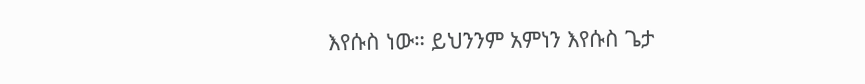እየሱስ ነው። ይህንንም አምነን እየሱስ ጌታ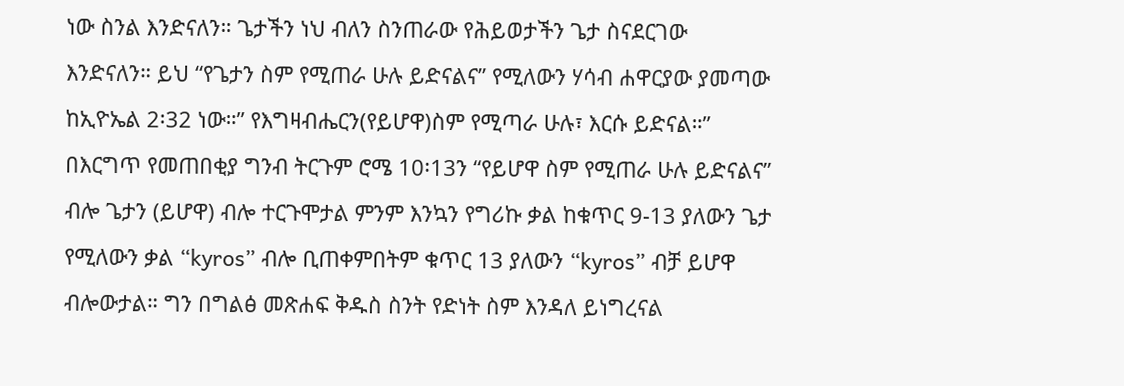ነው ስንል እንድናለን። ጌታችን ነህ ብለን ስንጠራው የሕይወታችን ጌታ ስናደርገው እንድናለን። ይህ “የጌታን ስም የሚጠራ ሁሉ ይድናልና” የሚለውን ሃሳብ ሐዋርያው ያመጣው ከኢዮኤል 2፡32 ነው።” የእግዛብሔርን(የይሆዋ)ስም የሚጣራ ሁሉ፣ እርሱ ይድናል።” በእርግጥ የመጠበቂያ ግንብ ትርጉም ሮሜ 10፡13ን “የይሆዋ ስም የሚጠራ ሁሉ ይድናልና” ብሎ ጌታን (ይሆዋ) ብሎ ተርጉሞታል ምንም እንኳን የግሪኩ ቃል ከቁጥር 9-13 ያለውን ጌታ የሚለውን ቃል “kyros” ብሎ ቢጠቀምበትም ቁጥር 13 ያለውን “kyros” ብቻ ይሆዋ ብሎውታል። ግን በግልፅ መጽሐፍ ቅዱስ ስንት የድነት ስም እንዳለ ይነግረናል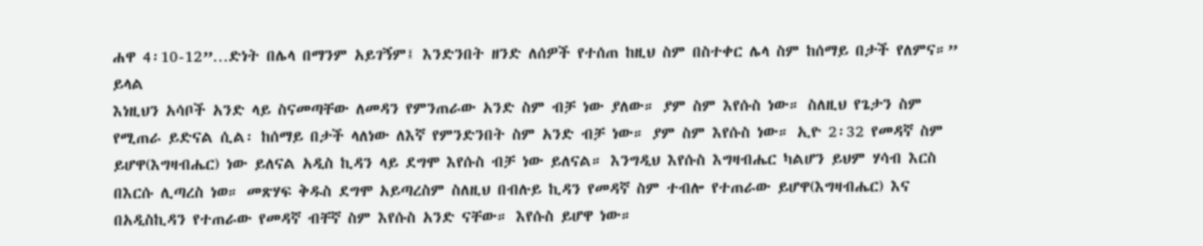ሐዋ 4፡10-12”…ድነት በሌላ በማንም አይገኝም፤ እንድንበት ዘንድ ለሰዎች የተሰጠ ከዚህ ስም በስተቀር ሌላ ስም ከሰማይ በታች የለምና።” ይላል
እነዚህን አሳቦች አንድ ላይ ስናመጣቸው ለመዳን የምንጠራው አንድ ስም ብቻ ነው ያለው። ያም ስም እየሱስ ነው። ስለዚህ የጌታን ስም የሚጠራ ይድናል ሲል፡ ከሰማይ በታች ላለነው ለእኛ የምንድንበት ስም አንድ ብቻ ነው። ያም ስም እየሱስ ነው። ኢዮ 2፡32 የመዳኛ ስም ይሆዋ(እግዛብሔር) ነው ይለናል አዲስ ኪዳን ላይ ደግሞ እየሱስ ብቻ ነው ይለናል። እንግዲህ እየሱስ እግዛብሔር ካልሆን ይህም ሃሳብ እርስ በእርሱ ሊጣረስ ነወ። መጽሃፍ ቅዱስ ደግሞ አይጣረስም ስለዚህ በብሉይ ኪዳን የመዳኛ ስም ተብሎ የተጠራው ይሆዋ(እግዛብሔር) እና በአዲስኪዳን የተጠራው የመዳኛ ብቸኛ ስም እየሱስ አንድ ናቸው። እየሱስ ይሆዋ ነው።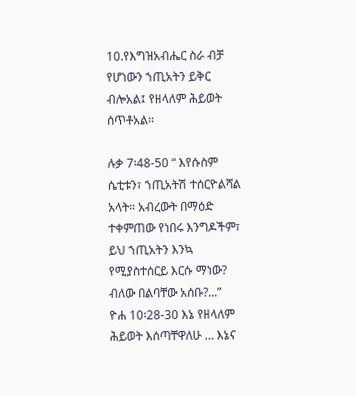10.የእግዝአብሔር ስራ ብቻ የሆነውን ኀጢአትን ይቅር ብሎአል፤ የዘላለም ሕይወት ሰጥቶአል።

ሉቃ 7፡48-50 “ እየሱስም ሴቲቱን፣ ኀጢአትሽ ተሰርዮልሻል አላት። አብረውት በማዕድ ተቀምጠው የነበሩ እንግዶችም፣ ይህ ኀጢአትን እንኳ የሚያስተሰርይ እርሱ ማነው? ብለው በልባቸው አሰቡ?...”
ዮሐ 10፡28-30 እኔ የዘላለም ሕይወት እሰጣቸዋለሁ … እኔና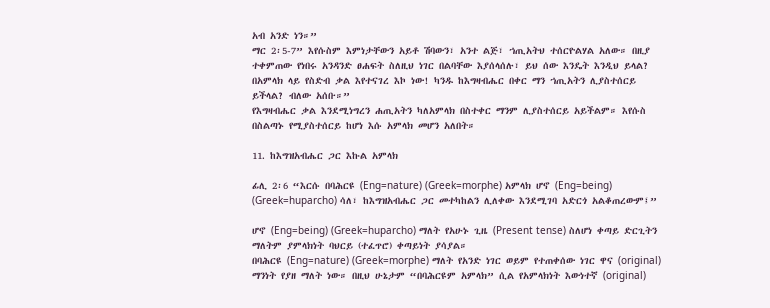አብ አንድ ነን።”
ማር 2፡5-7” እየሱስም እምነታቸውን አይቶ ሽባውን፣ አንተ ልጅ፣ ኀጢአትህ ተሰርዮልሃል አለው። በዚያ ተቀምጠው የነበሩ አንዳንድ ፀሐፍት ስለዚህ ነገር በልባቸው እያሰላሰሉ፣ ይህ ሰው እንዴት እንዲህ ይላል? በአምላክ ላይ የስድብ ቃል እየተናገረ እኮ ነው! ካንዱ ከእግዛብሔር በቀር ማን ኀጢአትን ሊያስተሰርይ ይችላል? ብለው አሰቡ።”
የእግዛብሔር ቃል እንደሚነግረን ሐጢአትን ካለአምላክ በስተቀር ማንም ሊያስተሰርይ አይችልም። እየሱስ በስልጣኑ የሚያስተሰርይ ከሆነ እሱ አምላክ መሆን አለበት።

11. ከእግዝአብሔር ጋር እኩል አምላክ

ፊሊ 2፡6 “እርሱ በባሕርዩ (Eng=nature) (Greek=morphe) አምላክ ሆኖ (Eng=being) (Greek=huparcho) ሳለ፣ ከእግዝአብሔር ጋር መተካከልን ሊለቀው እንደሚገባ አድርጎ አልቆጠረውም፤”

ሆኖ (Eng=being) (Greek=huparcho) ማለት የአሁኑ ጊዜ (Present tense) ስለሆነ ቀጣይ ድርጊትን ማለትም ያምላክነት ባህርይ (ተፈጥሮ) ቀጣይነት ያሳያል።
በባሕርዩ (Eng=nature) (Greek=morphe) ማለት የአንድ ነገር ወይም የተጠቀሰው ነገር ዋና (original) ማንነት የያዘ ማለት ነው። በዚህ ሁኔታም “በባሕርዩም አምላክ” ሲል የአምላክነት እውነተኛ (original)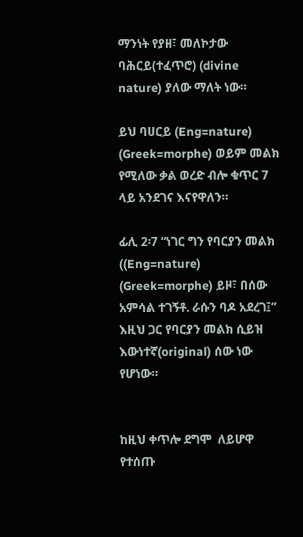ማንነት የያዘ፣ መለኮታው ባሕርይ(ተፈጥሮ) (divine nature) ያለው ማለት ነው።

ይህ ባሀርይ (Eng=nature) (Greek=morphe) ወይም መልክ የሚለው ቃል ወረድ ብሎ ቁጥር 7 ላይ አንደገና እናየዋለን።

ፊሊ 2፡7 “ነገር ግን የባርያን መልክ ((Eng=nature) (Greek=morphe) ይዞ፣ በሰው አምሳል ተገኝቶ. ራሱን ባዶ አደረገ፤” እዚህ ጋር የባርያን መልክ ሲይዝ እውነተኛ(original) ሰው ነው የሆነው።


ከዚህ ቀጥሎ ደግሞ  ለይሆዋ የተሰጡ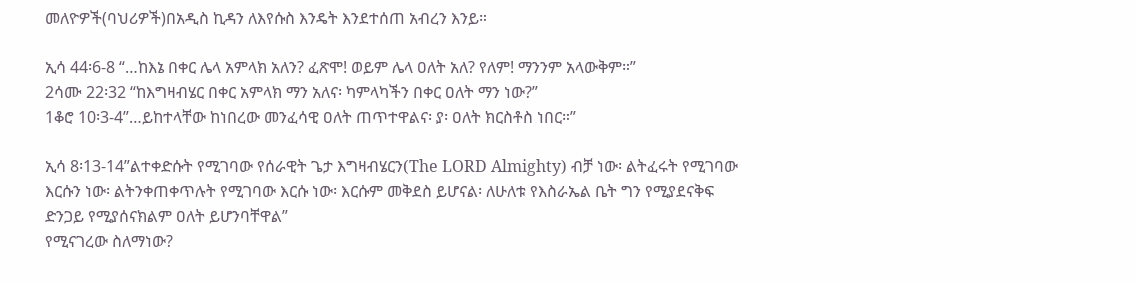መለዮዎች(ባህሪዎች)በአዲስ ኪዳን ለእየሱስ እንዴት እንደተሰጠ አብረን እንይ።

ኢሳ 44፡6-8 “…ከእኔ በቀር ሌላ አምላክ አለን? ፈጽሞ! ወይም ሌላ ዐለት አለ? የለም! ማንንም አላውቅም።”
2ሳሙ 22፡32 “ከእግዛብሄር በቀር አምላክ ማን አለና፡ ካምላካችን በቀር ዐለት ማን ነው?”
1ቆሮ 10፡3-4”…ይከተላቸው ከነበረው መንፈሳዊ ዐለት ጠጥተዋልና፡ ያ፡ ዐለት ክርስቶስ ነበር።”

ኢሳ 8፡13-14”ልተቀድሱት የሚገባው የሰራዊት ጌታ እግዛብሄርን(The LORD Almighty) ብቻ ነው፡ ልትፈሩት የሚገባው እርሱን ነው፡ ልትንቀጠቀጥሉት የሚገባው እርሱ ነው፡ እርሱም መቅደስ ይሆናል፡ ለሁለቱ የእስራኤል ቤት ግን የሚያደናቅፍ ድንጋይ የሚያሰናክልም ዐለት ይሆንባቸዋል”
የሚናገረው ስለማነው?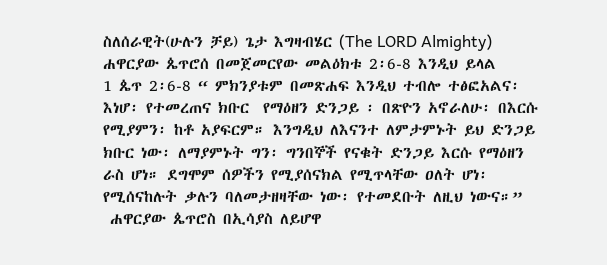ስለሰራዊት(ሁሉን ቻይ) ጌታ እግዛብሄር (The LORD Almighty)
ሐዋርያው ጴጥሮሰ በመጀመርየው መልዕክቱ 2፡6-8 እንዲህ ይላል
1 ጴጥ 2፡6-8 “ ምክንያቱም በመጽሐፍ እንዲህ ተብሎ ተፅፎአልና፡ እነሆ፡ የተመረጠና ክቡር  የማዕዘን ድንጋይ ፡ በጽዮን አኖራለሁ፡ በእርሱ የሚያምን፡ ከቶ አያፍርም። እንግዲህ ለእናንተ ለምታምኑት ይህ ድንጋይ ክቡር ነው፡ ለማያምኑት ግን፡ ግንበኞች የናቁት ድንጋይ እርሱ የማዕዘን ራስ ሆነ። ደግሞም ሰዎችን የሚያሰናክል የሚጥላቸው ዐለት ሆነ፡ የሚሰናከሉት ቃሉን ባለመታዘዛቸው ነው፡ የተመደቡት ለዚህ ነውና።”
 ሐዋርያው ጴጥሮስ በኢሳያስ ለይሆዋ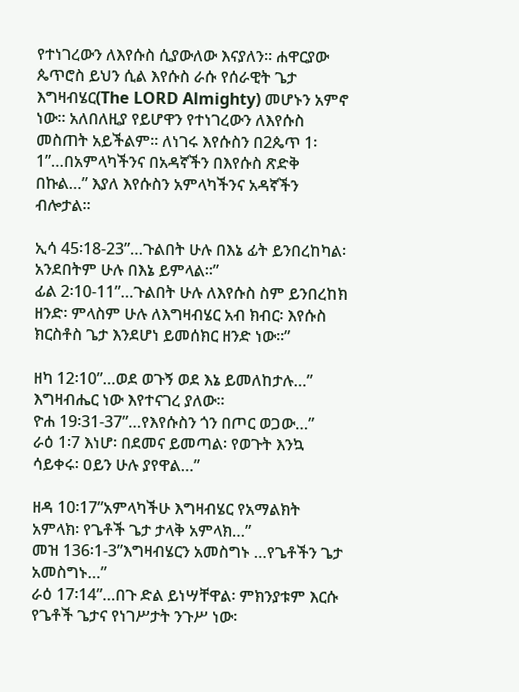የተነገረውን ለእየሱስ ሲያውለው እናያለን። ሐዋርያው ጴጥሮስ ይህን ሲል እየሱስ ራሱ የሰራዊት ጌታ እግዛብሄር(The LORD Almighty) መሆኑን አምኖ ነው። አለበለዚያ የይሆዋን የተነገረውን ለእየሱስ መስጠት አይችልም። ለነገሩ እየሱስን በ2ጴጥ 1፡1”…በአምላካችንና በአዳኛችን በእየሱስ ጽድቅ በኩል…” እያለ እየሱስን አምላካችንና አዳኛችን ብሎታል።

ኢሳ 45፡18-23”…ጉልበት ሁሉ በእኔ ፊት ይንበረከካል፡ አንደበትም ሁሉ በእኔ ይምላል።”
ፊል 2፡10-11”…ጉልበት ሁሉ ለእየሱስ ስም ይንበረከክ ዘንድ፡ ምላስም ሁሉ ለእግዛብሄር አብ ክብር፡ እየሱስ ክርስቶስ ጌታ እንደሆነ ይመሰክር ዘንድ ነው።”

ዘካ 12፡10”…ወደ ወጉኝ ወደ እኔ ይመለከታሉ…” እግዛብሔር ነው እየተናገረ ያለው።
ዮሐ 19፡31-37”…የእየሱስን ጎን በጦር ወጋው…”
ራዕ 1፡7 እነሆ፡ በደመና ይመጣል፡ የወጉት እንኳ ሳይቀሩ፡ ዐይን ሁሉ ያየዋል…”

ዘዳ 10፡17”አምላካችሁ እግዛብሄር የአማልክት አምላክ፡ የጌቶች ጌታ ታላቅ አምላክ…”
መዝ 136፡1-3”እግዛብሄርን አመስግኑ …የጌቶችን ጌታ አመስግኑ…”
ራዕ 17፡14”…በጉ ድል ይነሣቸዋል፡ ምክንያቱም እርሱ የጌቶች ጌታና የነገሥታት ንጉሥ ነው፡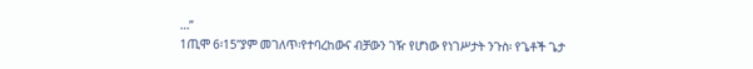…”
1ጢሞ 6፡15”ያም መገለጥ፡የተባረከውና ብቻውን ገዥ የሆነው የነገሥታት ንጉስ፡ የጌቶች ጌታ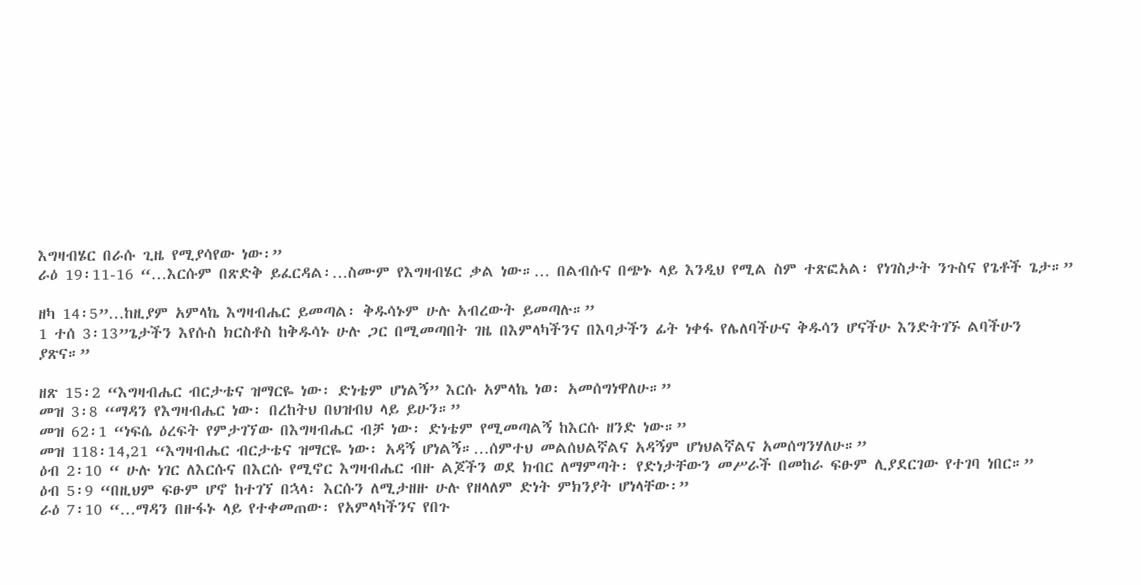እግዛብሄር በራሱ ጊዜ የሚያሳየው ነው፡”
ራዕ 19፡11-16 “…እርሱም በጽድቅ ይፈርዳል፡…ስሙም የእግዛብሄር ቃል ነው።… በልብሱና በጭኑ ላይ እንዲህ የሚል ስም ተጽፎአል፡ የነገስታት ንጉስና የጌቶች ጌታ።”

ዘካ 14፡5”…ከዚያም አምላኬ እግዛብሔር ይመጣል፡ ቅዱሳኑም ሁሉ አብረውት ይመጣሉ።”
1 ተሰ 3፡13”ጌታችን እየሱስ ክርስቶስ ከቅዱሳኑ ሁሉ ጋር በሚመጣበት ገዜ በእምላካችንና በእባታችን ፊት ነቀፋ የሌለባችሁና ቅዱሳን ሆናችሁ እንድትገኙ ልባችሁን ያጽና።”

ዘጽ 15፡2 “እግዛብሔር ብርታቴና ዝማርዬ ነው፡ ድነቴም ሆነልኝ” እርሱ አምላኬ ነወ፡ አመሰግነዋለሁ።”
መዝ 3፡8 “ማዳን የእግዛብሔር ነው፡ በረከትህ በህዝብህ ላይ ይሁን።”
መዝ 62፡1 “ነፍሴ ዕረፍት የምታገኘው በእግዛብሔር ብቻ ነው፡ ድነቴም የሚመጣልኝ ከእርሱ ዘንድ ነው።”
መዝ 118፡14,21 “እግዛብሔር ብርታቴና ዝማርዬ ነው፡ አዳኝ ሆነልኝ።…ሰምተህ መልሰህልኛልና አዳኝም ሆነህልኛልና አመሰግንሃለሁ።”
ዕብ 2፡10 “ ሁሉ ነገር ለእርሱና በእርሱ የሚኖር እግዛብሔር ብዙ ልጆችን ወደ ክብር ለማምጣት፡ የድነታቸውን መሥራች በመከራ ፍፁም ሊያደርገው የተገባ ነበር።”
ዕብ 5፡9 “በዚህም ፍፁም ሆኖ ከተገኘ በኋላ፡ እርሱን ለሚታዘዙ ሁሉ የዘላለም ድነት ምክንያት ሆነላቸው፡”
ራዕ 7፡10 “…ማዳን በዙፋኑ ላይ የተቀመጠው፡ የአምላካችንና የበጉ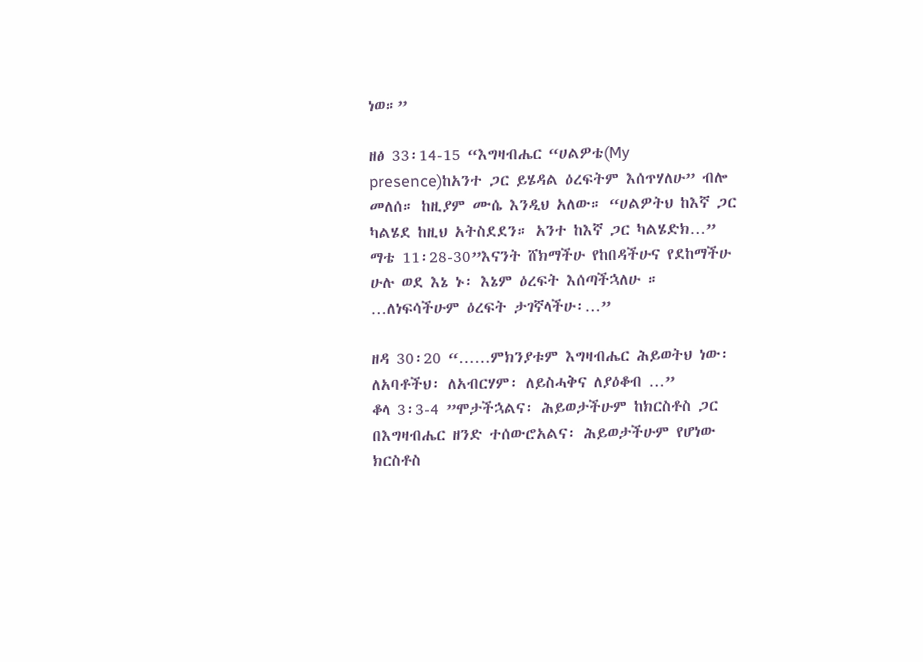ነወ።”

ዘፅ 33፡14-15 “እግዛብሔር “ሀልዎቴ(My presence)ከአንተ ጋር ይሄዳል ዕረፍትም እሰጥሃለሁ” ብሎ መለሰ። ከዚያም ሙሴ እንዲህ አለው። “ሀልዎትህ ከእኛ ጋር ካልሄደ ከዚህ አትስደደን። አንተ ከእኛ ጋር ካልሄድክ…”
ማቴ 11፡28-30”እናንት ሸክማችሁ የከበዳችሁና የደከማችሁ ሁሉ ወደ እኔ ኑ፡ እኔም ዕረፍት እሰጣችኋለሁ ። …ለነፍሳችሁም ዕረፍት ታገኛላችሁ፡…”

ዘዳ 30፡20 “……ምክንያቱም እግዛብሔር ሕይወትህ ነው፡ ለአባቶችህ፡ ለአብርሃም፡ ለይስሓቅና ለያዕቆብ …”
ቆላ 3፡3-4 ”ሞታችኋልና፡ ሕይወታችሁም ከክርስቶስ ጋር በእግዛብሔር ዘንድ ተሰውሮአልና፡ ሕይወታችሁም የሆነው ክርስቶስ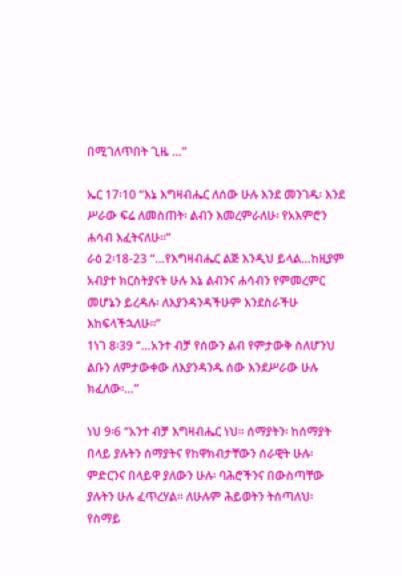በሚገለጥበት ጊዜ …”

ኤር 17፡10 “እኔ እግዛብሔር ለሰው ሁሉ እንደ መንገዱ፡ እንደ ሥራው ፍሬ ለመስጠት፡ ልብን እመረምራለሁ፡ የአእምሮን ሐሳብ እፈትናለሁ።”
ራዕ 2፡18-23 “…የእግዛብሔር ልጅ እንዲህ ይላል…ከዚያም አብያተ ክርስትያናት ሁሉ እኔ ልብንና ሐሳብን የምመረምር መሆኔን ይረዳሉ፡ ለእያንዳንዳችሁም እንደስራችሁ እከፍላችኋለሁ።”
1ነገ 8፡39 “…አንተ ብቻ የሰውን ልብ የምታውቅ ስለሆንህ ልቡን ለምታውቀው ለእያንዳንዱ ሰው እንደሥራው ሁሉ ክፈለው፡…”

ነህ 9፡6 “አንተ ብቻ እግዛብሔር ነህ። ሰማያትን፡ ከሰማያት በላይ ያሉትን ሰማያትና የከዋክብታቸውን ሰራዊት ሁሉ፡ ምድርንና በላይዋ ያለውን ሁሉ፡ ባሕሮችንና በውስጣቸው ያሉትን ሁሉ ፈጥረሃል። ለሁሉም ሕይወትን ትሰጣለህ፡ የስማይ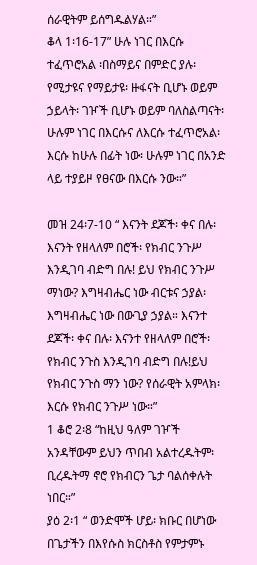ሰራዊትም ይሰግዱልሃል።”
ቆላ 1፡16-17” ሁሉ ነገር በእርሱ ተፈጥሮአል ፡በስማይና በምድር ያሉ፡ የሚታዩና የማይታዩ፡ ዙፋናት ቢሆኑ ወይም ኃይላት፡ ገዦች ቢሆኑ ወይም ባለስልጣናት፡ ሁሉም ነገር በእርሱና ለእርሱ ተፈጥሮአል፡ እርሱ ከሁሉ በፊት ነው፡ ሁሉም ነገር በአንድ ላይ ተያይዞ የፀናው በእርሱ ንው።”

መዝ 24፡7-10 “ እናንት ደጆች፡ ቀና በሉ፡ እናንት የዘላለም በሮች፡ የክብር ንጉሥ እንዲገባ ብድግ በሉ! ይህ የክብር ንጉሥ ማነው? እግዛብሔር ነው ብርቱና ኃያል፡ እግዛብሔር ነው በውጊያ ኃያል። እናንተ ደጆች፡ ቀና በሉ፡ እናንተ የዘላለም በሮች፡ የክብር ንጉስ እንዲገባ ብድግ በሉ!ይህ የክብር ንጉስ ማን ነው? የሰራዊት አምላክ፡ እርሱ የክብር ንጉሥ ነው።”
1 ቆሮ 2፡8 “ከዚህ ዓለም ገዦች አንዳቸውም ይህን ጥበብ አልተረዱትም፡ ቢረዱትማ ኖሮ የክብርን ጌታ ባልሰቀሉት ነበር።”
ያዕ 2፡1 “ ወንድሞች ሆይ፡ ክቡር በሆነው በጌታችን በእየሱስ ክርስቶስ የምታምኑ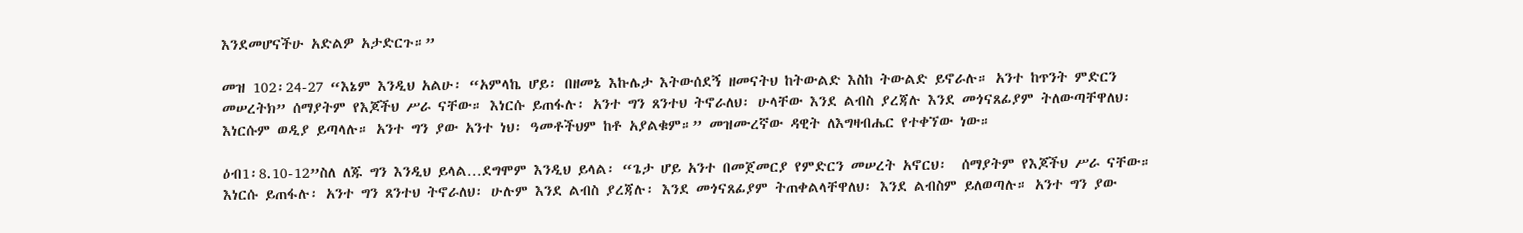እንደመሆናችሁ አድልዎ አታድርጉ።”

መዝ 102፡24-27 “እኔም እንዲህ አልሁ፡ “አምላኬ ሆይ፡ በዘመኔ እኩሌታ እትውሰደኝ ዘመናትህ ከትውልድ እስከ ትውልድ ይኖራሉ። አንተ ከጥንት ምድርን መሠረትክ” ሰማያትም የእጆችህ ሥራ ናቸው። እነርሱ ይጠፋሉ፡ አንተ ግን ጸንተህ ትኖራለህ፡ ሁላቸው እንደ ልብስ ያረጃሉ እንደ መጎናጸፊያም ትለውጣቸዋለህ፡ እነርሱም ወዲያ ይጣላሉ። አንተ ግን ያው አንተ ነህ፡ ዓመቶችህም ከቶ አያልቁም።” መዝሙረኛው ዳዊት ለእግዛብሔር የተቀኘው ነው።

ዕብ1፡8.10-12”ስለ ለጁ ግን እንዲህ ይላል…ደግሞም እንዲህ ይላል፡ “ጌታ ሆይ አንተ በመጀመርያ የምድርን መሠረት አኖርህ፡  ሰማያትም የእጆችህ ሥራ ናቸው። እነርሱ ይጠፋሉ፡ አንተ ግን ጸንተህ ትኖራለህ፡ ሁሉም እንደ ልብስ ያረጃሉ፡ እንደ መጎናጸፊያም ትጠቀልላቸዋለህ፡ እንደ ልብስም ይለወጣሉ። አንተ ግን ያው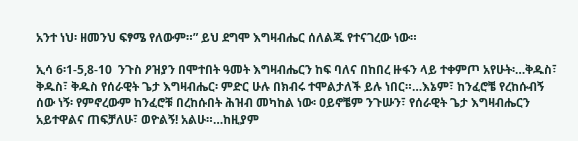አንተ ነህ፡ ዘመንህ ፍፃሜ የለውም።” ይህ ደግሞ እግዛብሔር ሰለልጁ የተናገረው ነው።

ኢሳ 6፡1-5,8-10  ንጉስ ዖዝያን በሞተበት ዓመት እግዛብሔርን ከፍ ባለና በከበረ ዙፋን ላይ ተቀምጦ አየሁት፡…ቅዱስ፣ ቅዱስ፣ ቅዱስ የሰራዊት ጌታ እግዛብሔር፡ ምድር ሁሉ በክብሩ ተሞልታለች ይሉ ነበር።…እኔም፣ ከንፈሮቼ የረከሱብኝ ሰው ነኝ፡ የምኖረውም ከንፈሮቹ በረከሱበት ሕዝብ መካከል ነው፡ ዐይኖቼም ንጉሡን፣ የሰራዊት ጌታ እግዛብሔርን አይተዋልና ጠፍቻለሁ፣ ወዮልኝ! አልሁ።…ከዚያም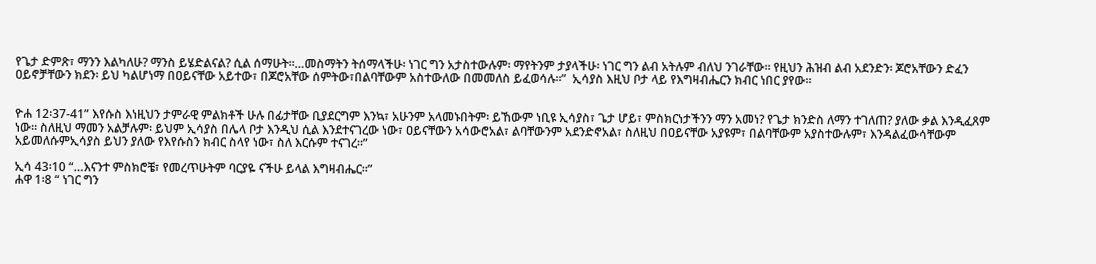የጌታ ድምጽ፣ ማንን እልካለሁ? ማንስ ይሄድልናል? ሲል ሰማሁት።…መስማትን ትሰማላችሁ፡ ነገር ግን አታስተውሉም፡ ማየትንም ታያላችሁ፡ ነገር ግን ልብ አትሉም ብለህ ንገራቸው። የዚህን ሕዝብ ልብ አደንድን፡ ጆሮአቸውን ድፈን ዐይኖቻቸውን ክደን፡ ይህ ካልሆነማ በዐይናቸው አይተው፣ በጆሮአቸው ሰምትው፣በልባቸውም አስተውለው በመመለስ ይፈወሳሉ።”  ኢሳያስ እዚህ ቦታ ላይ የእግዛብሔርን ክብር ነበር ያየው።


ዮሐ 12፡37-41” እየሱስ እነዚህን ታምራዊ ምልክቶች ሁሉ በፊታቸው ቢያደርግም እንኳ፣ አሁንም አላመኑበትም፡ ይኸውም ነቢዩ ኢሳያስ፣ ጌታ ሆይ፣ ምስክርነታችንን ማን አመነ? የጌታ ክንድስ ለማን ተገለጠ? ያለው ቃል እንዲፈጸም ነው። ስለዚህ ማመን አልቻሉም፡ ይህም ኢሳያስ በሌላ ቦታ እንዲህ ሲል እንደተናገረው ነው፣ ዐይናቸውን አሳውሮአል፣ ልባቸውንም አደንድኖአል፣ ስለዚህ በዐይናቸው አያዩም፣ በልባቸውም አያስተውሉም፣ እንዳልፈውሳቸውም አይመለሱምኢሳያስ ይህን ያለው የእየሱስን ክብር ስላየ ነው፣ ስለ እርሱም ተናገረ።”

ኢሳ 43፡10 “…እናንተ ምስክሮቼ፣ የመረጥሁትም ባርያዬ ናችሁ ይላል እግዛብሔር።”
ሐዋ 1፡8 “ ነገር ግን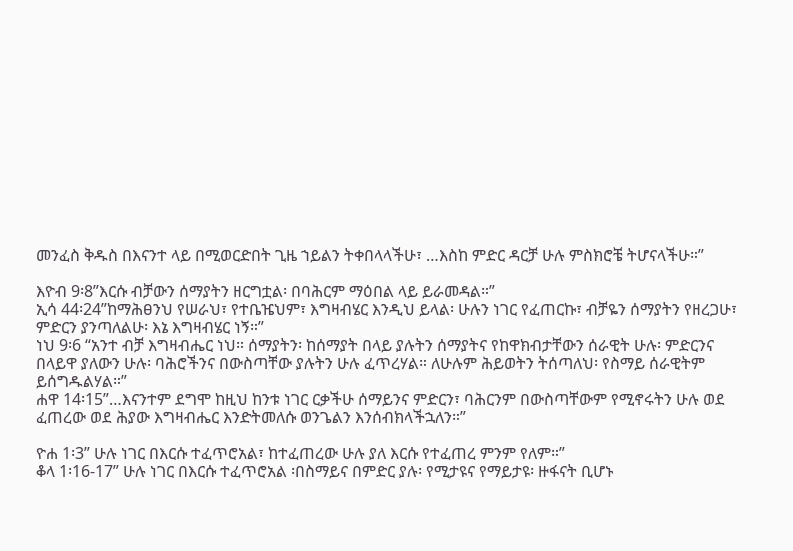መንፈስ ቅዱስ በእናንተ ላይ በሚወርድበት ጊዜ ኀይልን ትቀበላላችሁ፣ …እስከ ምድር ዳርቻ ሁሉ ምስክሮቼ ትሆናላችሁ።”

እዮብ 9፡8”እርሱ ብቻውን ሰማያትን ዘርግቷል፡ በባሕርም ማዕበል ላይ ይራመዳል።”
ኢሳ 44፡24”ከማሕፀንህ የሠራህ፣ የተቤዤህም፣ እግዛብሄር እንዲህ ይላል፡ ሁሉን ነገር የፈጠርኩ፣ ብቻዬን ሰማያትን የዘረጋሁ፣ ምድርን ያንጣለልሁ፡ እኔ እግዛብሄር ነኝ።”
ነህ 9፡6 “አንተ ብቻ እግዛብሔር ነህ። ሰማያትን፡ ከሰማያት በላይ ያሉትን ሰማያትና የከዋክብታቸውን ሰራዊት ሁሉ፡ ምድርንና በላይዋ ያለውን ሁሉ፡ ባሕሮችንና በውስጣቸው ያሉትን ሁሉ ፈጥረሃል። ለሁሉም ሕይወትን ትሰጣለህ፡ የስማይ ሰራዊትም ይሰግዱልሃል።”
ሐዋ 14፡15”…እናንተም ደግሞ ከዚህ ከንቱ ነገር ርቃችሁ ሰማይንና ምድርን፣ ባሕርንም በውስጣቸውም የሚኖሩትን ሁሉ ወደ ፈጠረው ወደ ሕያው እግዛብሔር እንድትመለሱ ወንጌልን እንሰብክላችኋለን።”

ዮሐ 1፡3” ሁሉ ነገር በእርሱ ተፈጥሮአል፣ ከተፈጠረው ሁሉ ያለ እርሱ የተፈጠረ ምንም የለም።”
ቆላ 1፡16-17” ሁሉ ነገር በእርሱ ተፈጥሮአል ፡በስማይና በምድር ያሉ፡ የሚታዩና የማይታዩ፡ ዙፋናት ቢሆኑ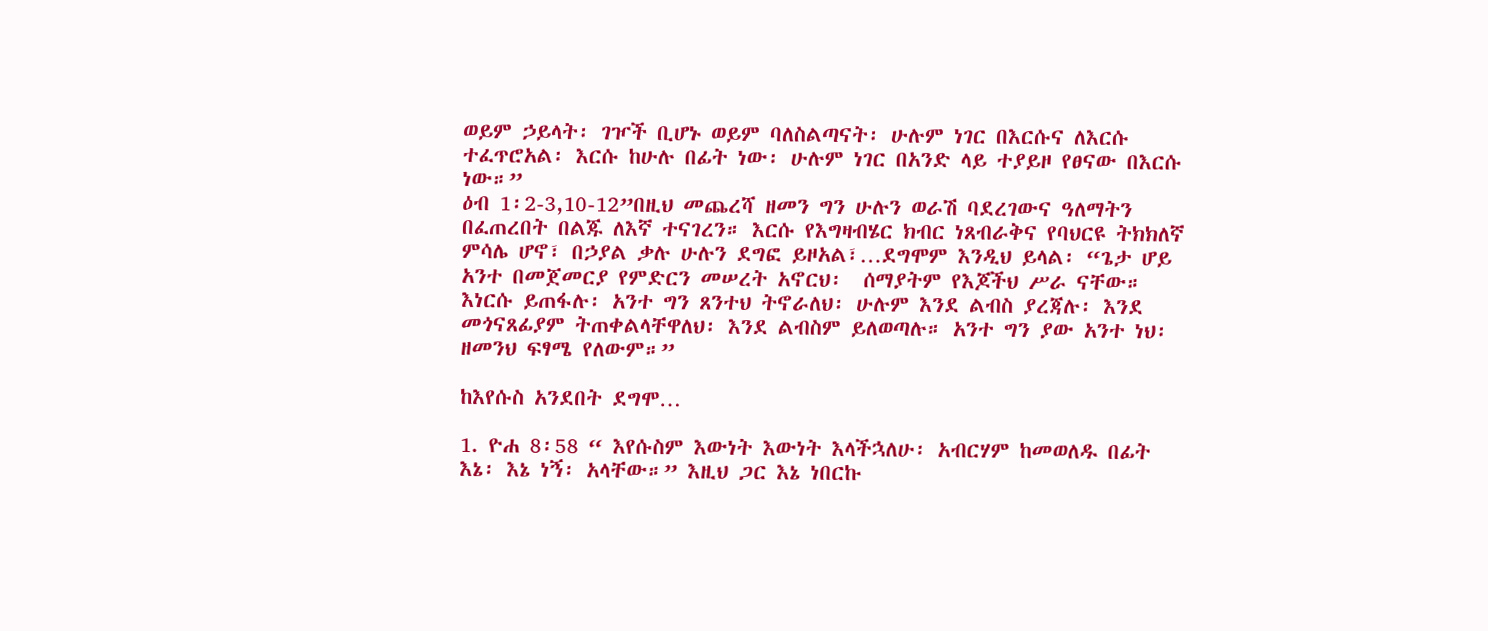ወይም ኃይላት፡ ገዦች ቢሆኑ ወይም ባለስልጣናት፡ ሁሉም ነገር በእርሱና ለእርሱ ተፈጥሮአል፡ እርሱ ከሁሉ በፊት ነው፡ ሁሉም ነገር በአንድ ላይ ተያይዞ የፀናው በእርሱ ነው።”
ዕብ 1፡2-3,10-12”በዚህ መጨረሻ ዘመን ግን ሁሉን ወራሽ ባደረገውና ዓለማትን በፈጠረበት በልጁ ለእኛ ተናገረን። እርሱ የእግዛብሄር ክብር ነጸብራቅና የባህርዩ ትክክለኛ ምሳሌ ሆኖ፣ በኃያል ቃሉ ሁሉን ደግፎ ይዞአል፣…ደግሞም እንዲህ ይላል፡ “ጌታ ሆይ አንተ በመጀመርያ የምድርን መሠረት አኖርህ፡  ሰማያትም የእጆችህ ሥራ ናቸው። እነርሱ ይጠፋሉ፡ አንተ ግን ጸንተህ ትኖራለህ፡ ሁሉም እንደ ልብስ ያረጃሉ፡ እንደ መጎናጸፊያም ትጠቀልላቸዋለህ፡ እንደ ልብስም ይለወጣሉ። አንተ ግን ያው አንተ ነህ፡ ዘመንህ ፍፃሜ የለውም።”

ከእየሱስ አንደበት ደግሞ…

1. ዮሐ 8፡58 “ እየሱስም እውነት እውነት እላችኋለሁ፡ አብርሃም ከመወለዱ በፊት እኔ፡ እኔ ነኝ፡ አላቸው።” እዚህ ጋር እኔ ነበርኩ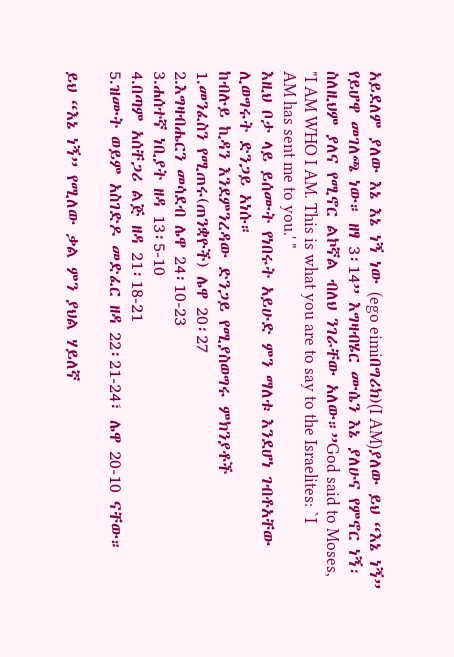አይደለም ያለው እኔ እኔ ነኝ ነው (ego eimiበግሪክ)(I AM)ያለው ይህ “እኔ ነኝ” የይሆዋ መገለጫ ነው። ዘፃ 3፡14” እግዛብሄር ሙሴን እኔ ያለሁና የምኖር ነኝ፡ ስለዚህም ያለና የሚኖር ልኮኛል ብለህ ንገራቸው አለው።”God said to Moses, "I AM WHO I AM. This is what you are to say to the Israelites: `I AM has sent me to you.' "
እዚህ ቦታ ላይ ይሰሙት የነበሩት አይሁድ ምን ማለቱ እንደሆነ ገብቶአቸው ሊወግሩት ድንጋይ አነሱ።
ከብሉይ ኪዳን እንደምንረዳው ድንጋይ የሚያስወግሩ ምክንያቶች
1.መንፈስን የሚጠሩ(ጠንቋዮች) ሌዋ 20፡27
2.እግዛብሔርን መሳደብ ሌዋ 24፡10-23
3.ሐሰተኛ ነቢያት ዘዳ 13፡5-10
4.በጣም አሰቸጋሪ ልጅ ዘዳ 21፡18-21
5.ዝሙት ወይም አስገድዶ መድፈር ዘዳ 22፡21-24፣ ሌዋ 20-10 ናቸው።

ይህ “እኔ ነኝ” የሚለው ቃል ምን ያህል ሃይለኛ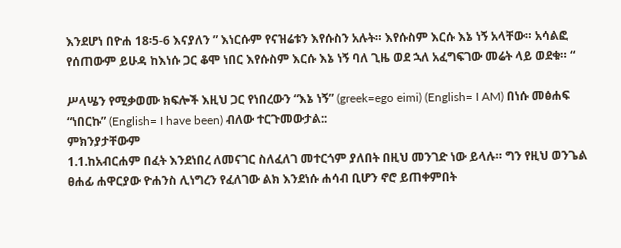እንደሆነ በዮሐ 18፡5-6 እናያለን ” እነርሱም የናዝሬቱን እየሱስን አሉት። እየሱስም እርሱ እኔ ነኝ አላቸው። አሳልፎ የሰጠውም ይሁዳ ከእነሱ ጋር ቆሞ ነበር እየሱስም እርሱ እኔ ነኝ ባለ ጊዜ ወደ ኋለ አፈግፍገው መሬት ላይ ወደቁ። “

ሥላሤን የሚቃወሙ ክፍሎች እዚህ ጋር የነበረውን “እኔ ነኝ” (greek=ego eimi) (English= I AM) በነሱ መፅሐፍ “ነበርኩ” (English= I have been) ብለው ተርጉመውታል::
ምክንያታቸውም
1.1.ከአብርሐም በፈት እንደነበረ ለመናገር ስለፈለገ መተርጎም ያለበት በዚህ መንገድ ነው ይላሉ። ግን የዚህ ወንጌል ፀሐፊ ሐዋርያው ዮሐንስ ሊነግረን የፈለገው ልክ እንደነሱ ሐሳብ ቢሆን ኖሮ ይጠቀምበት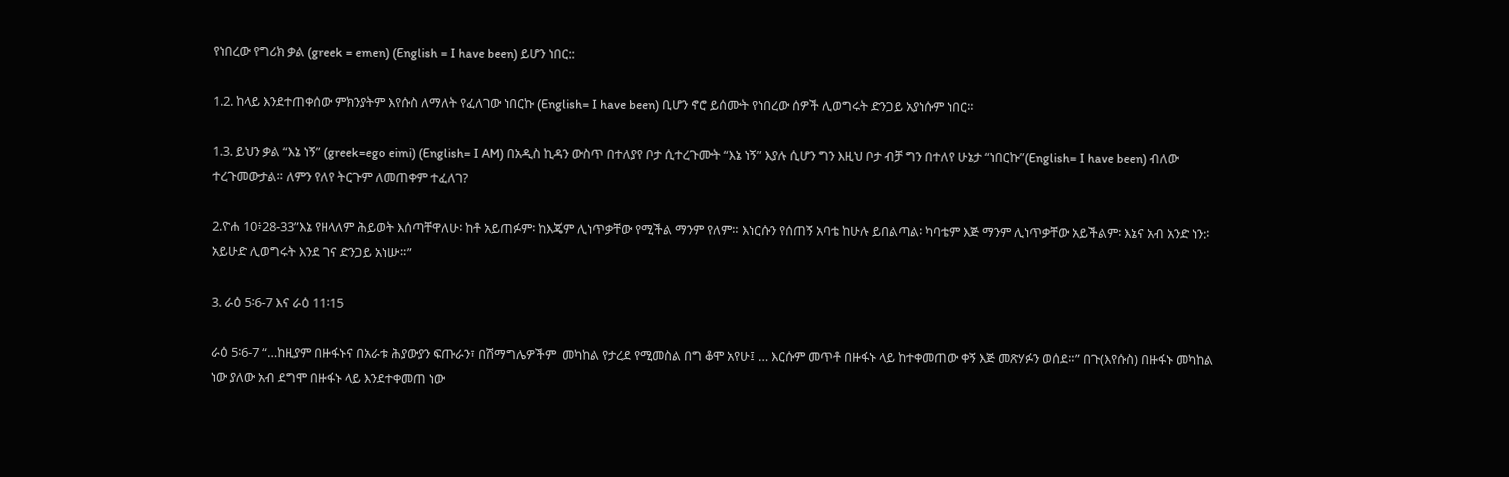የነበረው የግሪክ ቃል (greek = emen) (English = I have been) ይሆን ነበር::

1.2. ከላይ እንደተጠቀሰው ምክንያትም እየሱስ ለማለት የፈለገው ነበርኩ (English= I have been) ቢሆን ኖሮ ይሰሙት የነበረው ሰዎች ሊወግሩት ድንጋይ አያነሱም ነበር።

1.3. ይህን ቃል “እኔ ነኝ” (greek=ego eimi) (English= I AM) በአዲስ ኪዳን ውስጥ በተለያየ ቦታ ሲተረጉሙት “እኔ ነኝ” እያሉ ሲሆን ግን እዚህ ቦታ ብቻ ግን በተለየ ሁኔታ “ነበርኩ”(English= I have been) ብለው ተረጉመውታል። ለምን የለየ ትርጉም ለመጠቀም ተፈለገ?

2.ዮሐ 10፥28-33”እኔ የዘላለም ሕይወት እሰጣቸዋለሁ፡ ከቶ አይጠፉም፡ ከእጄም ሊነጥቃቸው የሚችል ማንም የለም። እነርሱን የሰጠኝ አባቴ ከሁሉ ይበልጣል፡ ካባቴም እጅ ማንም ሊነጥቃቸው አይችልም፡ እኔና አብ አንድ ነን:፡ አይሁድ ሊወግሩት እንደ ገና ድንጋይ አነሡ።”

3. ራዕ 5፡6-7 እና ራዕ 11፡15

ራዕ 5፡6-7 “…ከዚያም በዙፋኑና በአራቱ ሕያውያን ፍጡራን፣ በሽማግሌዎችም  መካከል የታረደ የሚመስል በግ ቆሞ አየሁ፤ … እርሱም መጥቶ በዙፋኑ ላይ ከተቀመጠው ቀኝ እጅ መጽሃፉን ወሰደ።” በጉ(እየሱስ) በዙፋኑ መካከል ነው ያለው አብ ደግሞ በዙፋኑ ላይ እንደተቀመጠ ነው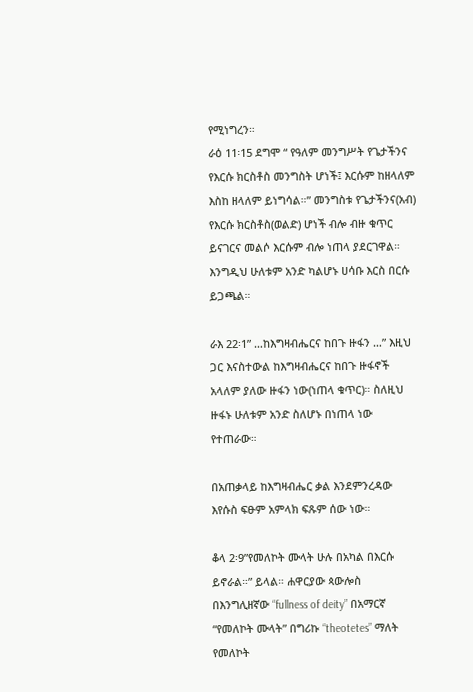የሚነግረን።
ራዕ 11፡15 ደግሞ “ የዓለም መንግሥት የጌታችንና የእርሱ ክርስቶስ መንግስት ሆነች፤ እርሱም ከዘላለም እስከ ዘላለም ይነግሳል።” መንግስቱ የጌታችንና(አብ) የእርሱ ክርስቶስ(ወልድ) ሆነች ብሎ ብዙ ቁጥር ይናገርና መልሶ እርሱም ብሎ ነጠላ ያደርገዋል። እንግዲህ ሁለቱም አንድ ካልሆኑ ሀሳቡ እርስ በርሱ ይጋጫል።

ራእ 22፡1” …ከእግዛብሔርና ከበጉ ዙፋን …” እዚህ ጋር እናስተውል ከእግዛብሔርና ከበጉ ዙፋኖች አላለም ያለው ዙፋን ነው(ነጠላ ቁጥር)። ስለዚህ ዙፋኑ ሁለቱም አንድ ስለሆኑ በነጠላ ነው የተጠራው።

በአጠቃላይ ከእግዛብሔር ቃል እንደምንረዳው እየሱስ ፍፁም አምላክ ፍጹም ሰው ነው።

ቆላ 2፡9”የመለኮት ሙላት ሁሉ በአካል በእርሱ ይኖራል።” ይላል። ሐዋርያው ጳውሎስ በእንግሊዘኛው “fullness of deity” በአማርኛ “የመለኮት ሙላት” በግሪኩ “theotetes” ማለት የመለኮት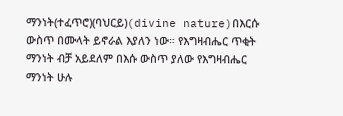ማንነት(ተፈጥሮ)(ባህርይ)(divine nature)በእርሱ ውስጥ በሙላት ይኖራል እያለን ነው። የእግዛብሔር ጥቂት ማንነት ብቻ አይደለም በእሱ ውስጥ ያለው የእግዛብሔር ማንነት ሁሉ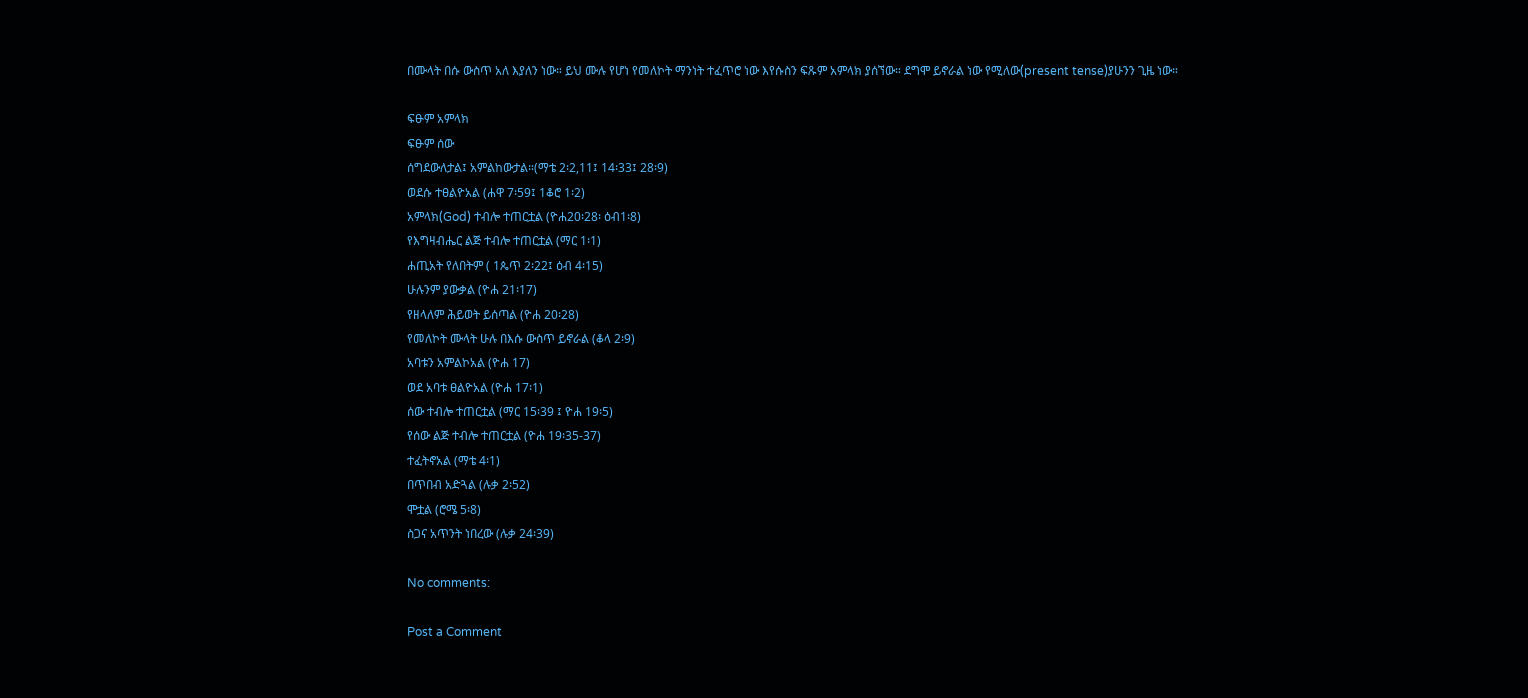በሙላት በሱ ውስጥ አለ እያለን ነው። ይህ ሙሉ የሆነ የመለኮት ማንነት ተፈጥሮ ነው እየሱስን ፍጹም አምላክ ያሰኘው። ደግሞ ይኖራል ነው የሚለው(present tense)ያሁንን ጊዜ ነው።

ፍፁም አምላክ
ፍፁም ሰው
ሰግደውለታል፤ አምልከውታል።(ማቴ 2፡2,11፤ 14፡33፤ 28፡9)
ወደሱ ተፀልዮአል (ሐዋ 7፡59፤ 1ቆሮ 1፡2)
አምላክ(God) ተብሎ ተጠርቷል (ዮሐ20፡28፡ ዕብ1፡8)
የእግዛብሔር ልጅ ተብሎ ተጠርቷል (ማር 1፡1)
ሐጢአት የለበትም ( 1ጴጥ 2፡22፤ ዕብ 4፡15)
ሁሉንም ያውቃል (ዮሐ 21፡17)
የዘላለም ሕይወት ይሰጣል (ዮሐ 20፡28)
የመለኮት ሙላት ሁሉ በእሱ ውስጥ ይኖራል (ቆላ 2፡9)
አባቱን አምልኮአል (ዮሐ 17)
ወደ አባቱ ፀልዮአል (ዮሐ 17፡1)
ሰው ተብሎ ተጠርቷል (ማር 15፡39 ፤ ዮሐ 19፡5)
የሰው ልጅ ተብሎ ተጠርቷል (ዮሐ 19፡35-37)
ተፈትኖአል (ማቴ 4፡1)
በጥበብ አድጓል (ሉቃ 2፡52)
ሞቷል (ሮሜ 5፡8)
ስጋና አጥንት ነበረው (ሉቃ 24፡39)

No comments:

Post a Comment